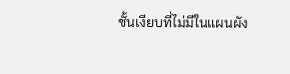ชั้นเงียบที่ไม่มีในแผนผัง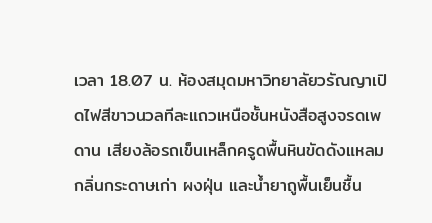เวลา 18.07 น. ห้องสมุดมหาวิทยาลัยวรัณญาเปิดไฟสีขาวนวลทีละแถวเหนือชั้นหนังสือสูงจรดเพดาน เสียงล้อรถเข็นเหล็กครูดพื้นหินขัดดังแหลม กลิ่นกระดาษเก่า ผงฝุ่น และน้ำยาถูพื้นเย็นชื้น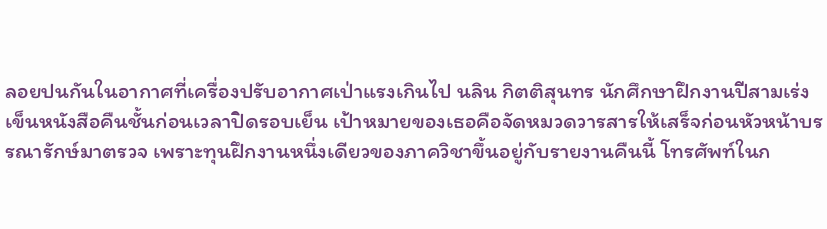ลอยปนกันในอากาศที่เครื่องปรับอากาศเป่าแรงเกินไป นลิน กิตติสุนทร นักศึกษาฝึกงานปีสามเร่งเข็นหนังสือคืนชั้นก่อนเวลาปิดรอบเย็น เป้าหมายของเธอคือจัดหมวดวารสารให้เสร็จก่อนหัวหน้าบรรณารักษ์มาตรวจ เพราะทุนฝึกงานหนึ่งเดียวของภาควิชาขึ้นอยู่กับรายงานคืนนี้ โทรศัพท์ในก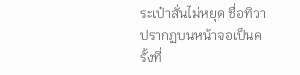ระเป๋าสั่นไม่หยุด ชื่อทิวาปรากฏบนหน้าจอเป็นครั้งที่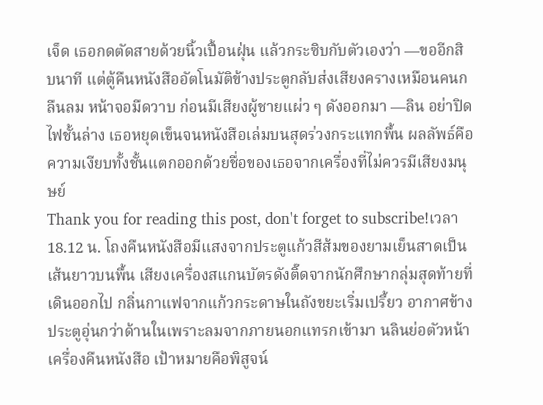เจ็ด เธอกดตัดสายด้วยนิ้วเปื้อนฝุ่น แล้วกระซิบกับตัวเองว่า —ขออีกสิบนาที แต่ตู้คืนหนังสืออัตโนมัติข้างประตูกลับส่งเสียงครางเหมือนคนกลืนลม หน้าจอมืดวาบ ก่อนมีเสียงผู้ชายแผ่ว ๆ ดังออกมา —ลิน อย่าปิดไฟชั้นล่าง เธอหยุดเข็นจนหนังสือเล่มบนสุดร่วงกระแทกพื้น ผลลัพธ์คือความเงียบทั้งชั้นแตกออกด้วยชื่อของเธอจากเครื่องที่ไม่ควรมีเสียงมนุษย์
Thank you for reading this post, don't forget to subscribe!เวลา 18.12 น. โถงคืนหนังสือมีแสงจากประตูแก้วสีส้มของยามเย็นสาดเป็นเส้นยาวบนพื้น เสียงเครื่องสแกนบัตรดังติ๊ดจากนักศึกษากลุ่มสุดท้ายที่เดินออกไป กลิ่นกาแฟจากแก้วกระดาษในถังขยะเริ่มเปรี้ยว อากาศข้างประตูอุ่นกว่าด้านในเพราะลมจากภายนอกแทรกเข้ามา นลินย่อตัวหน้าเครื่องคืนหนังสือ เป้าหมายคือพิสูจน์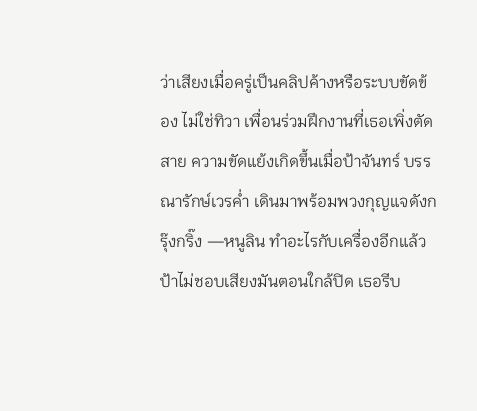ว่าเสียงเมื่อครู่เป็นคลิปค้างหรือระบบขัดข้อง ไม่ใช่ทิวา เพื่อนร่วมฝึกงานที่เธอเพิ่งตัดสาย ความขัดแย้งเกิดขึ้นเมื่อป้าจันทร์ บรรณารักษ์เวรค่ำ เดินมาพร้อมพวงกุญแจดังกรุ๊งกริ๊ง —หนูลิน ทำอะไรกับเครื่องอีกแล้ว ป้าไม่ชอบเสียงมันตอนใกล้ปิด เธอรีบ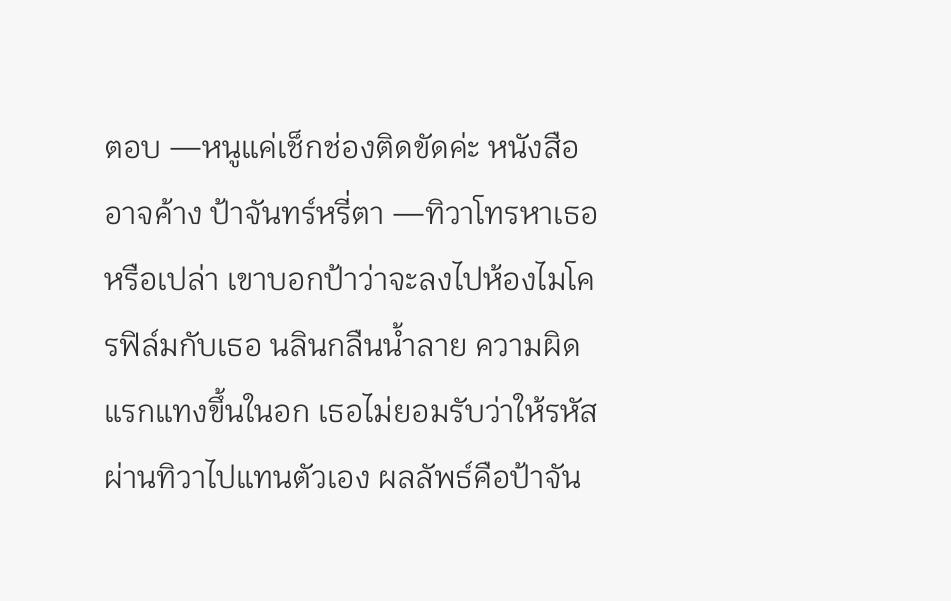ตอบ —หนูแค่เช็กช่องติดขัดค่ะ หนังสืออาจค้าง ป้าจันทร์หรี่ตา —ทิวาโทรหาเธอหรือเปล่า เขาบอกป้าว่าจะลงไปห้องไมโครฟิล์มกับเธอ นลินกลืนน้ำลาย ความผิดแรกแทงขึ้นในอก เธอไม่ยอมรับว่าให้รหัสผ่านทิวาไปแทนตัวเอง ผลลัพธ์คือป้าจัน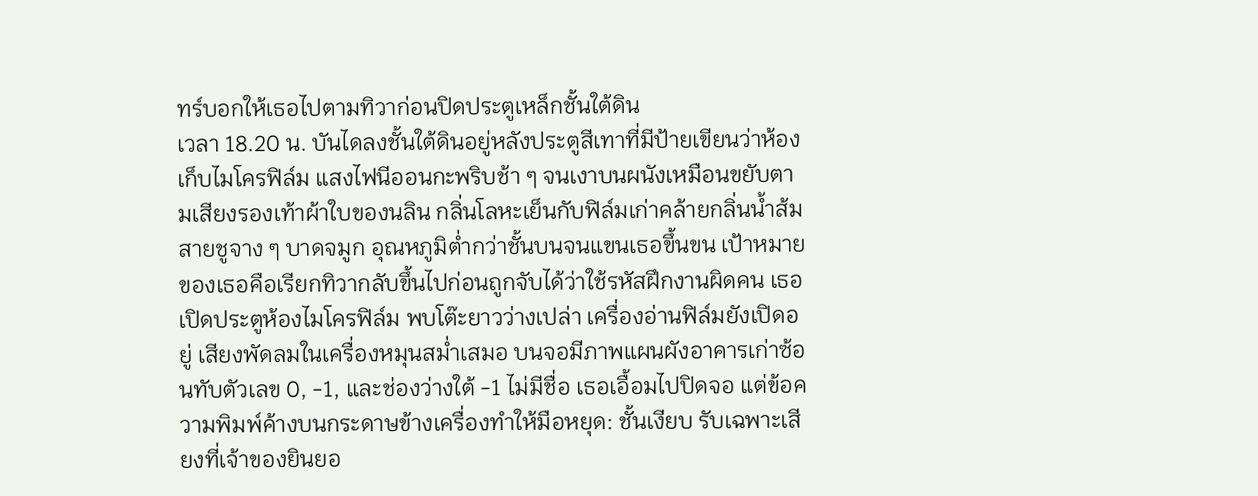ทร์บอกให้เธอไปตามทิวาก่อนปิดประตูเหล็กชั้นใต้ดิน
เวลา 18.20 น. บันไดลงชั้นใต้ดินอยู่หลังประตูสีเทาที่มีป้ายเขียนว่าห้องเก็บไมโครฟิล์ม แสงไฟนีออนกะพริบช้า ๆ จนเงาบนผนังเหมือนขยับตามเสียงรองเท้าผ้าใบของนลิน กลิ่นโลหะเย็นกับฟิล์มเก่าคล้ายกลิ่นน้ำส้มสายชูจาง ๆ บาดจมูก อุณหภูมิต่ำกว่าชั้นบนจนแขนเธอขึ้นขน เป้าหมายของเธอคือเรียกทิวากลับขึ้นไปก่อนถูกจับได้ว่าใช้รหัสฝึกงานผิดคน เธอเปิดประตูห้องไมโครฟิล์ม พบโต๊ะยาวว่างเปล่า เครื่องอ่านฟิล์มยังเปิดอยู่ เสียงพัดลมในเครื่องหมุนสม่ำเสมอ บนจอมีภาพแผนผังอาคารเก่าซ้อนทับตัวเลข 0, -1, และช่องว่างใต้ -1 ไม่มีชื่อ เธอเอื้อมไปปิดจอ แต่ข้อความพิมพ์ค้างบนกระดาษข้างเครื่องทำให้มือหยุด: ชั้นเงียบ รับเฉพาะเสียงที่เจ้าของยินยอ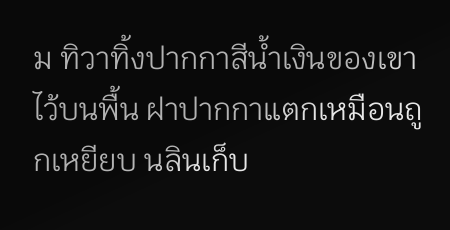ม ทิวาทิ้งปากกาสีน้ำเงินของเขาไว้บนพื้น ฝาปากกาแตกเหมือนถูกเหยียบ นลินเก็บ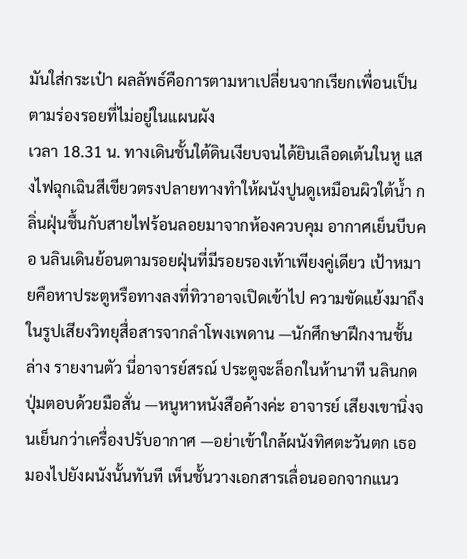มันใส่กระเป๋า ผลลัพธ์คือการตามหาเปลี่ยนจากเรียกเพื่อนเป็นตามร่องรอยที่ไม่อยู่ในแผนผัง
เวลา 18.31 น. ทางเดินชั้นใต้ดินเงียบจนได้ยินเลือดเต้นในหู แสงไฟฉุกเฉินสีเขียวตรงปลายทางทำให้ผนังปูนดูเหมือนผิวใต้น้ำ กลิ่นฝุ่นชื้นกับสายไฟร้อนลอยมาจากห้องควบคุม อากาศเย็นบีบคอ นลินเดินย้อนตามรอยฝุ่นที่มีรอยรองเท้าเพียงคู่เดียว เป้าหมายคือหาประตูหรือทางลงที่ทิวาอาจเปิดเข้าไป ความขัดแย้งมาถึงในรูปเสียงวิทยุสื่อสารจากลำโพงเพดาน —นักศึกษาฝึกงานชั้นล่าง รายงานตัว นี่อาจารย์สรณ์ ประตูจะล็อกในห้านาที นลินกดปุ่มตอบด้วยมือสั่น —หนูหาหนังสือค้างค่ะ อาจารย์ เสียงเขานิ่งจนเย็นกว่าเครื่องปรับอากาศ —อย่าเข้าใกล้ผนังทิศตะวันตก เธอมองไปยังผนังนั้นทันที เห็นชั้นวางเอกสารเลื่อนออกจากแนว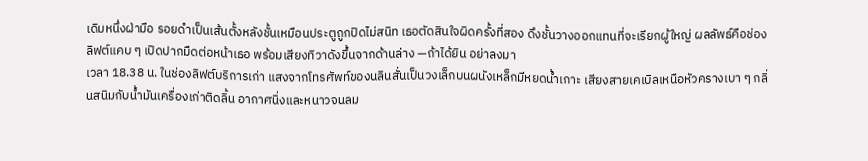เดิมหนึ่งฝ่ามือ รอยดำเป็นเส้นตั้งหลังชั้นเหมือนประตูถูกปิดไม่สนิท เธอตัดสินใจผิดครั้งที่สอง ดึงชั้นวางออกแทนที่จะเรียกผู้ใหญ่ ผลลัพธ์คือช่องลิฟต์แคบ ๆ เปิดปากมืดต่อหน้าเธอ พร้อมเสียงทิวาดังขึ้นจากด้านล่าง —ถ้าได้ยิน อย่าลงมา
เวลา 18.38 น. ในช่องลิฟต์บริการเก่า แสงจากโทรศัพท์ของนลินสั่นเป็นวงเล็กบนผนังเหล็กมีหยดน้ำเกาะ เสียงสายเคเบิลเหนือหัวครางเบา ๆ กลิ่นสนิมกับน้ำมันเครื่องเก่าติดลิ้น อากาศนิ่งและหนาวจนลม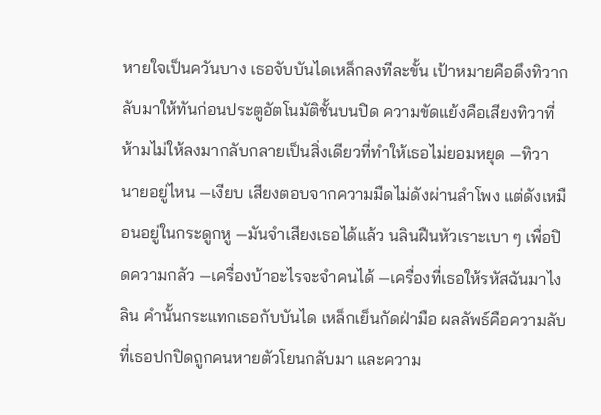หายใจเป็นควันบาง เธอจับบันไดเหล็กลงทีละขั้น เป้าหมายคือดึงทิวากลับมาให้ทันก่อนประตูอัตโนมัติชั้นบนปิด ความขัดแย้งคือเสียงทิวาที่ห้ามไม่ให้ลงมากลับกลายเป็นสิ่งเดียวที่ทำให้เธอไม่ยอมหยุด —ทิวา นายอยู่ไหน —เงียบ เสียงตอบจากความมืดไม่ดังผ่านลำโพง แต่ดังเหมือนอยู่ในกระดูกหู —มันจำเสียงเธอได้แล้ว นลินฝืนหัวเราะเบา ๆ เพื่อปิดความกลัว —เครื่องบ้าอะไรจะจำคนได้ —เครื่องที่เธอให้รหัสฉันมาไง ลิน คำนั้นกระแทกเธอกับบันได เหล็กเย็นกัดฝ่ามือ ผลลัพธ์คือความลับที่เธอปกปิดถูกคนหายตัวโยนกลับมา และความ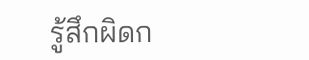รู้สึกผิดก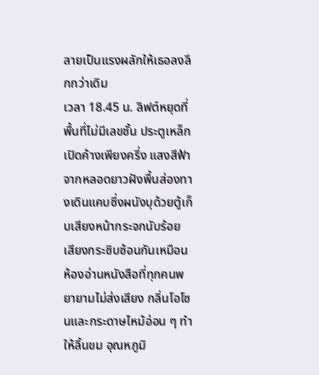ลายเป็นแรงผลักให้เธอลงลึกกว่าเดิม
เวลา 18.45 น. ลิฟต์หยุดที่พื้นที่ไม่มีเลขชั้น ประตูเหล็กเปิดค้างเพียงครึ่ง แสงสีฟ้าจากหลอดยาวฝังพื้นส่องทางเดินแคบซึ่งผนังบุด้วยตู้เก็บเสียงหน้ากระจกนับร้อย เสียงกระซิบซ้อนกันเหมือนห้องอ่านหนังสือที่ทุกคนพยายามไม่ส่งเสียง กลิ่นโอโซนและกระดาษไหม้อ่อน ๆ ทำให้ลิ้นขม อุณหภูมิ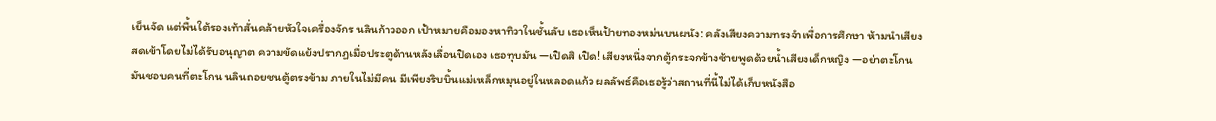เย็นจัด แต่พื้นใต้รองเท้าสั่นคล้ายหัวใจเครื่องจักร นลินก้าวออก เป้าหมายคือมองหาทิวาในชั้นลับ เธอเห็นป้ายทองหม่นบนผนัง: คลังเสียงความทรงจำเพื่อการศึกษา ห้ามนำเสียงสดเข้าโดยไม่ได้รับอนุญาต ความขัดแย้งปรากฏเมื่อประตูด้านหลังเลื่อนปิดเอง เธอทุบมัน —เปิดสิ เปิด! เสียงหนึ่งจากตู้กระจกข้างซ้ายพูดด้วยน้ำเสียงเด็กหญิง —อย่าตะโกน มันชอบคนที่ตะโกน นลินถอยชนตู้ตรงข้าม ภายในไม่มีคน มีเพียงริบบิ้นแม่เหล็กหมุนอยู่ในหลอดแก้ว ผลลัพธ์คือเธอรู้ว่าสถานที่นี้ไม่ได้เก็บหนังสือ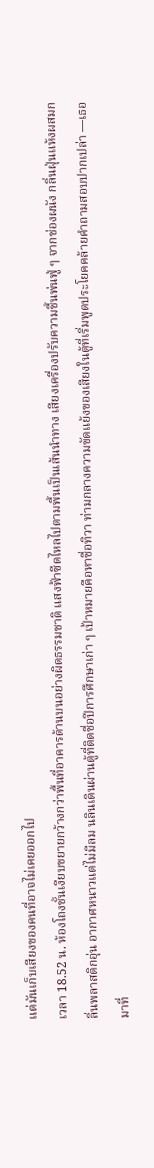แต่มันเก็บเสียงของคนที่อาจไม่เคยออกไป
เวลา 18.52 น. ห้องโถงชั้นเงียบขยายกว้างกว่าพื้นที่อาคารด้านบนอย่างผิดธรรมชาติ แสงฟ้าซีดไหลไปตามพื้นเป็นเส้นนำทาง เสียงเครื่องปรับความชื้นพ่นฟู่ ๆ จากช่องผนัง กลิ่นฝุ่นแห้งผสมกลิ่นพลาสติกอุ่น อากาศหนาวแต่ไม่มีลม นลินเดินผ่านตู้ที่ติดชื่อปีการศึกษาเก่า ๆ เป้าหมายคือหาชื่อทิวา ท่ามกลางความขัดแย้งของเสียงในตู้ที่เริ่มพูดประโยคคล้ายคำถามสอบปากเปล่า —เธอมาที่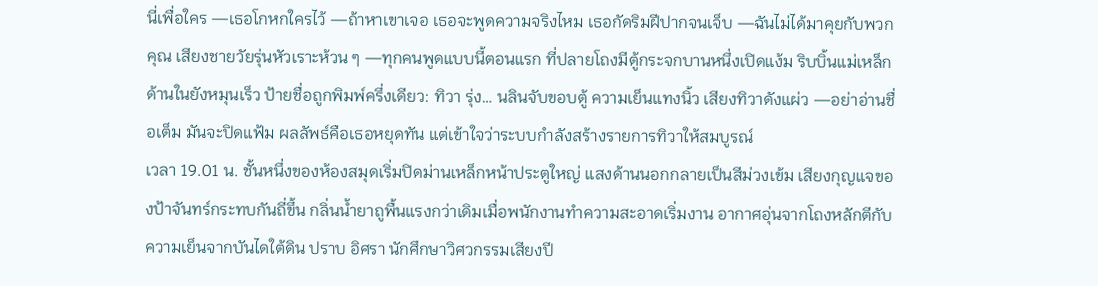นี่เพื่อใคร —เธอโกหกใครไว้ —ถ้าหาเขาเจอ เธอจะพูดความจริงไหม เธอกัดริมฝีปากจนเจ็บ —ฉันไม่ได้มาคุยกับพวกคุณ เสียงชายวัยรุ่นหัวเราะห้วน ๆ —ทุกคนพูดแบบนี้ตอนแรก ที่ปลายโถงมีตู้กระจกบานหนึ่งเปิดแง้ม ริบบิ้นแม่เหล็กด้านในยังหมุนเร็ว ป้ายชื่อถูกพิมพ์ครึ่งเดียว: ทิวา รุ่ง… นลินจับขอบตู้ ความเย็นแทงนิ้ว เสียงทิวาดังแผ่ว —อย่าอ่านชื่อเต็ม มันจะปิดแฟ้ม ผลลัพธ์คือเธอหยุดทัน แต่เข้าใจว่าระบบกำลังสร้างรายการทิวาให้สมบูรณ์
เวลา 19.01 น. ชั้นหนึ่งของห้องสมุดเริ่มปิดม่านเหล็กหน้าประตูใหญ่ แสงด้านนอกกลายเป็นสีม่วงเข้ม เสียงกุญแจของป้าจันทร์กระทบกันถี่ขึ้น กลิ่นน้ำยาถูพื้นแรงกว่าเดิมเมื่อพนักงานทำความสะอาดเริ่มงาน อากาศอุ่นจากโถงหลักตีกับความเย็นจากบันไดใต้ดิน ปราบ อิศรา นักศึกษาวิศวกรรมเสียงปี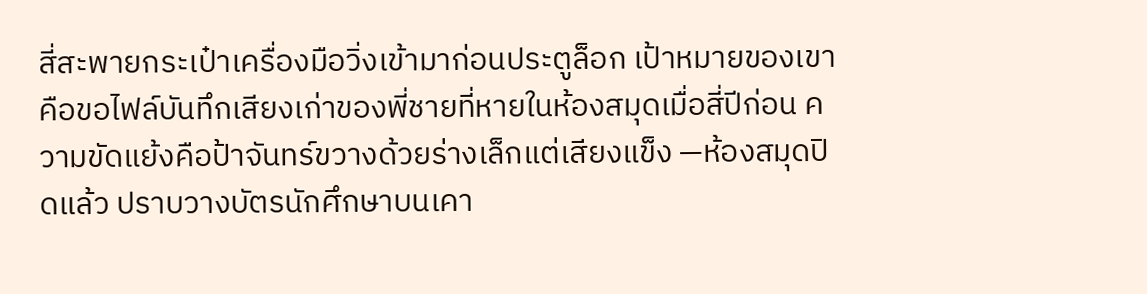สี่สะพายกระเป๋าเครื่องมือวิ่งเข้ามาก่อนประตูล็อก เป้าหมายของเขาคือขอไฟล์บันทึกเสียงเก่าของพี่ชายที่หายในห้องสมุดเมื่อสี่ปีก่อน ความขัดแย้งคือป้าจันทร์ขวางด้วยร่างเล็กแต่เสียงแข็ง —ห้องสมุดปิดแล้ว ปราบวางบัตรนักศึกษาบนเคา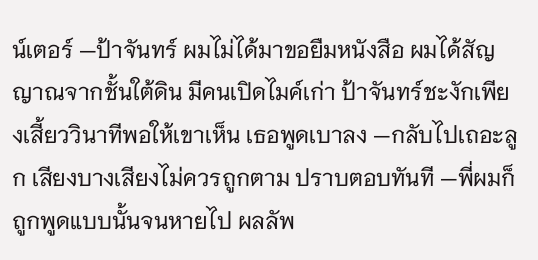น์เตอร์ —ป้าจันทร์ ผมไม่ได้มาขอยืมหนังสือ ผมได้สัญญาณจากชั้นใต้ดิน มีคนเปิดไมค์เก่า ป้าจันทร์ชะงักเพียงเสี้ยววินาทีพอให้เขาเห็น เธอพูดเบาลง —กลับไปเถอะลูก เสียงบางเสียงไม่ควรถูกตาม ปราบตอบทันที —พี่ผมก็ถูกพูดแบบนั้นจนหายไป ผลลัพ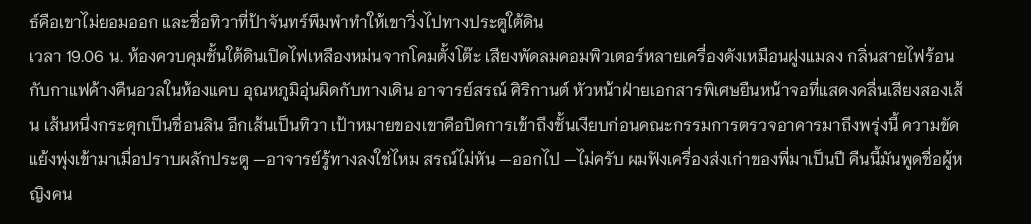ธ์คือเขาไม่ยอมออก และชื่อทิวาที่ป้าจันทร์พึมพำทำให้เขาวิ่งไปทางประตูใต้ดิน
เวลา 19.06 น. ห้องควบคุมชั้นใต้ดินเปิดไฟเหลืองหม่นจากโคมตั้งโต๊ะ เสียงพัดลมคอมพิวเตอร์หลายเครื่องดังเหมือนฝูงแมลง กลิ่นสายไฟร้อนกับกาแฟค้างคืนอวลในห้องแคบ อุณหภูมิอุ่นผิดกับทางเดิน อาจารย์สรณ์ ศิริกานต์ หัวหน้าฝ่ายเอกสารพิเศษยืนหน้าจอที่แสดงคลื่นเสียงสองเส้น เส้นหนึ่งกระตุกเป็นชื่อนลิน อีกเส้นเป็นทิวา เป้าหมายของเขาคือปิดการเข้าถึงชั้นเงียบก่อนคณะกรรมการตรวจอาคารมาถึงพรุ่งนี้ ความขัดแย้งพุ่งเข้ามาเมื่อปราบผลักประตู —อาจารย์รู้ทางลงใช่ไหม สรณ์ไม่หัน —ออกไป —ไม่ครับ ผมฟังเครื่องส่งเก่าของพี่มาเป็นปี คืนนี้มันพูดชื่อผู้หญิงคน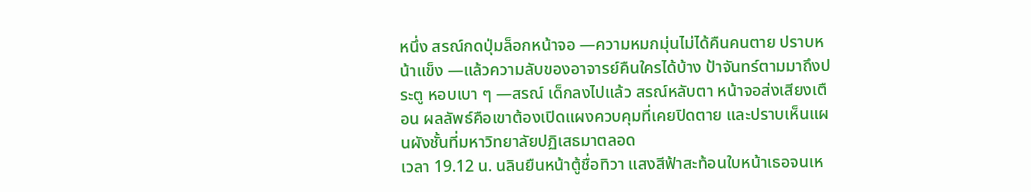หนึ่ง สรณ์กดปุ่มล็อกหน้าจอ —ความหมกมุ่นไม่ได้คืนคนตาย ปราบหน้าแข็ง —แล้วความลับของอาจารย์คืนใครได้บ้าง ป้าจันทร์ตามมาถึงประตู หอบเบา ๆ —สรณ์ เด็กลงไปแล้ว สรณ์หลับตา หน้าจอส่งเสียงเตือน ผลลัพธ์คือเขาต้องเปิดแผงควบคุมที่เคยปิดตาย และปราบเห็นแผนผังชั้นที่มหาวิทยาลัยปฏิเสธมาตลอด
เวลา 19.12 น. นลินยืนหน้าตู้ชื่อทิวา แสงสีฟ้าสะท้อนใบหน้าเธอจนเห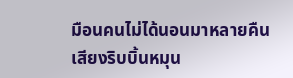มือนคนไม่ได้นอนมาหลายคืน เสียงริบบิ้นหมุน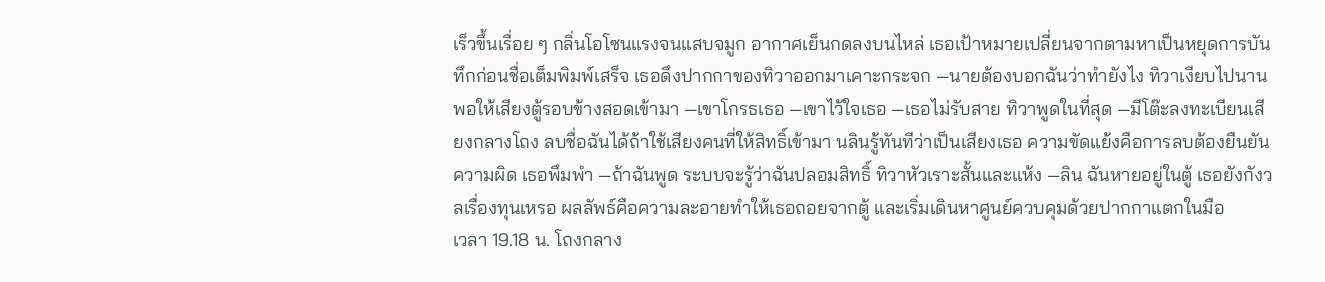เร็วขึ้นเรื่อย ๆ กลิ่นโอโซนแรงจนแสบจมูก อากาศเย็นกดลงบนไหล่ เธอเป้าหมายเปลี่ยนจากตามหาเป็นหยุดการบันทึกก่อนชื่อเต็มพิมพ์เสร็จ เธอดึงปากกาของทิวาออกมาเคาะกระจก —นายต้องบอกฉันว่าทำยังไง ทิวาเงียบไปนานพอให้เสียงตู้รอบข้างสอดเข้ามา —เขาโกรธเธอ —เขาไว้ใจเธอ —เธอไม่รับสาย ทิวาพูดในที่สุด —มีโต๊ะลงทะเบียนเสียงกลางโถง ลบชื่อฉันได้ถ้าใช้เสียงคนที่ให้สิทธิ์เข้ามา นลินรู้ทันทีว่าเป็นเสียงเธอ ความขัดแย้งคือการลบต้องยืนยันความผิด เธอพึมพำ —ถ้าฉันพูด ระบบจะรู้ว่าฉันปลอมสิทธิ์ ทิวาหัวเราะสั้นและแห้ง —ลิน ฉันหายอยู่ในตู้ เธอยังกังวลเรื่องทุนเหรอ ผลลัพธ์คือความละอายทำให้เธอถอยจากตู้ และเริ่มเดินหาศูนย์ควบคุมด้วยปากกาแตกในมือ
เวลา 19.18 น. โถงกลาง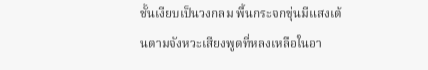ชั้นเงียบเป็นวงกลม พื้นกระจกขุ่นมีแสงเต้นตามจังหวะเสียงพูดที่หลงเหลือในอา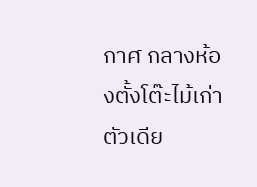กาศ กลางห้องตั้งโต๊ะไม้เก่าตัวเดีย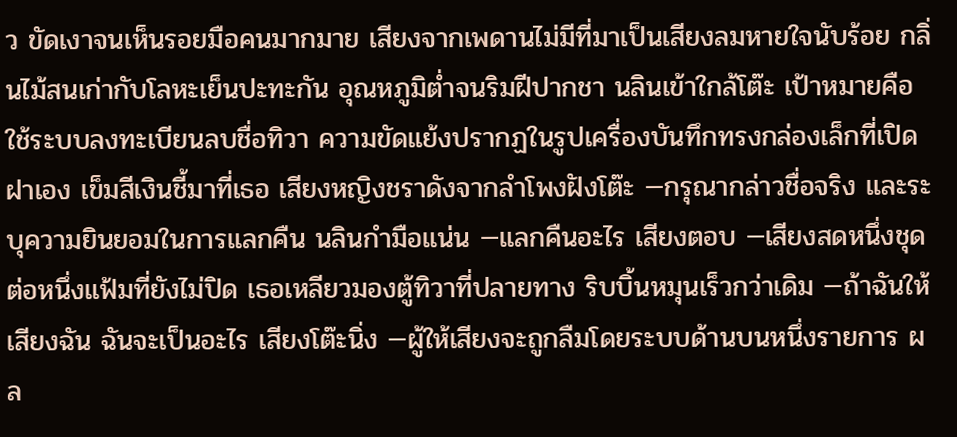ว ขัดเงาจนเห็นรอยมือคนมากมาย เสียงจากเพดานไม่มีที่มาเป็นเสียงลมหายใจนับร้อย กลิ่นไม้สนเก่ากับโลหะเย็นปะทะกัน อุณหภูมิต่ำจนริมฝีปากชา นลินเข้าใกล้โต๊ะ เป้าหมายคือใช้ระบบลงทะเบียนลบชื่อทิวา ความขัดแย้งปรากฏในรูปเครื่องบันทึกทรงกล่องเล็กที่เปิดฝาเอง เข็มสีเงินชี้มาที่เธอ เสียงหญิงชราดังจากลำโพงฝังโต๊ะ —กรุณากล่าวชื่อจริง และระบุความยินยอมในการแลกคืน นลินกำมือแน่น —แลกคืนอะไร เสียงตอบ —เสียงสดหนึ่งชุด ต่อหนึ่งแฟ้มที่ยังไม่ปิด เธอเหลียวมองตู้ทิวาที่ปลายทาง ริบบิ้นหมุนเร็วกว่าเดิม —ถ้าฉันให้เสียงฉัน ฉันจะเป็นอะไร เสียงโต๊ะนิ่ง —ผู้ให้เสียงจะถูกลืมโดยระบบด้านบนหนึ่งรายการ ผล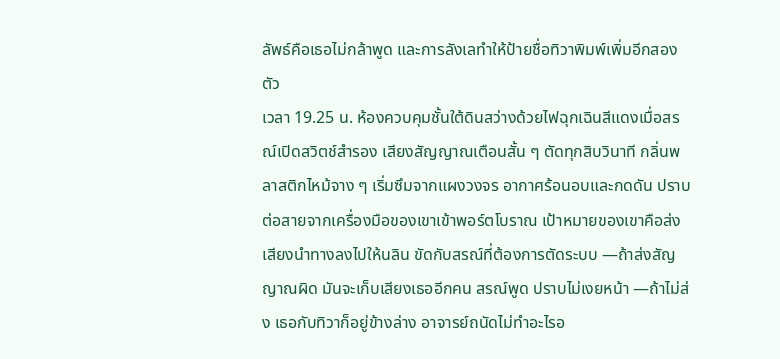ลัพธ์คือเธอไม่กล้าพูด และการลังเลทำให้ป้ายชื่อทิวาพิมพ์เพิ่มอีกสองตัว
เวลา 19.25 น. ห้องควบคุมชั้นใต้ดินสว่างด้วยไฟฉุกเฉินสีแดงเมื่อสรณ์เปิดสวิตช์สำรอง เสียงสัญญาณเตือนสั้น ๆ ตัดทุกสิบวินาที กลิ่นพลาสติกไหม้จาง ๆ เริ่มซึมจากแผงวงจร อากาศร้อนอบและกดดัน ปราบต่อสายจากเครื่องมือของเขาเข้าพอร์ตโบราณ เป้าหมายของเขาคือส่งเสียงนำทางลงไปให้นลิน ขัดกับสรณ์ที่ต้องการตัดระบบ —ถ้าส่งสัญญาณผิด มันจะเก็บเสียงเธออีกคน สรณ์พูด ปราบไม่เงยหน้า —ถ้าไม่ส่ง เธอกับทิวาก็อยู่ข้างล่าง อาจารย์ถนัดไม่ทำอะไรอ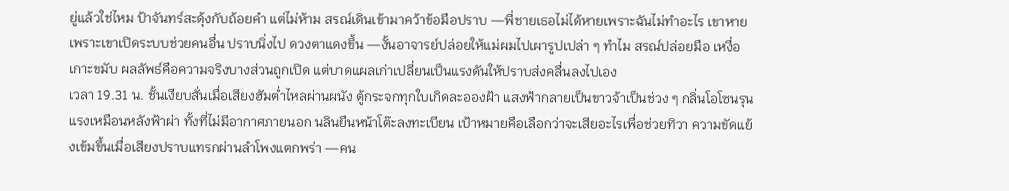ยู่แล้วใช่ไหม ป้าจันทร์สะดุ้งกับถ้อยคำ แต่ไม่ห้าม สรณ์เดินเข้ามาคว้าข้อมือปราบ —พี่ชายเธอไม่ได้หายเพราะฉันไม่ทำอะไร เขาหายเพราะเขาเปิดระบบช่วยคนอื่น ปราบนิ่งไป ดวงตาแดงขึ้น —งั้นอาจารย์ปล่อยให้แม่ผมไปเผารูปเปล่า ๆ ทำไม สรณ์ปล่อยมือ เหงื่อเกาะขมับ ผลลัพธ์คือความจริงบางส่วนถูกเปิด แต่บาดแผลเก่าเปลี่ยนเป็นแรงดันให้ปราบส่งคลื่นลงไปเอง
เวลา 19.31 น. ชั้นเงียบสั่นเมื่อเสียงฮัมต่ำไหลผ่านผนัง ตู้กระจกทุกใบเกิดละอองฝ้า แสงฟ้ากลายเป็นขาวจ้าเป็นช่วง ๆ กลิ่นโอโซนรุนแรงเหมือนหลังฟ้าผ่า ทั้งที่ไม่มีอากาศภายนอก นลินยืนหน้าโต๊ะลงทะเบียน เป้าหมายคือเลือกว่าจะเสียอะไรเพื่อช่วยทิวา ความขัดแย้งเข้มขึ้นเมื่อเสียงปราบแทรกผ่านลำโพงแตกพร่า —คน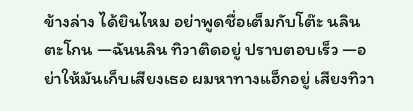ข้างล่าง ได้ยินไหม อย่าพูดชื่อเต็มกับโต๊ะ นลินตะโกน —ฉันนลิน ทิวาติดอยู่ ปราบตอบเร็ว —อย่าให้มันเก็บเสียงเธอ ผมหาทางแฮ็กอยู่ เสียงทิวา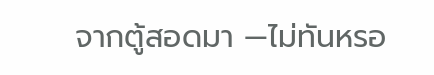จากตู้สอดมา —ไม่ทันหรอ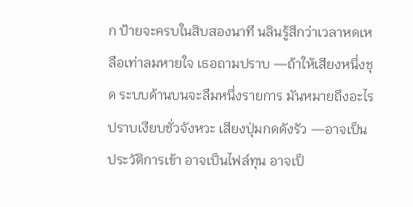ก ป้ายจะครบในสิบสองนาที นลินรู้สึกว่าเวลาหดเหลือเท่าลมหายใจ เธอถามปราบ —ถ้าให้เสียงหนึ่งชุด ระบบด้านบนจะลืมหนึ่งรายการ มันหมายถึงอะไร ปราบเงียบชั่วจังหวะ เสียงปุ่มกดดังรัว —อาจเป็นประวัติการเข้า อาจเป็นไฟล์ทุน อาจเป็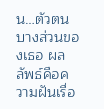น…ตัวตนบางส่วนของเธอ ผลลัพธ์คือความฝันเรื่อ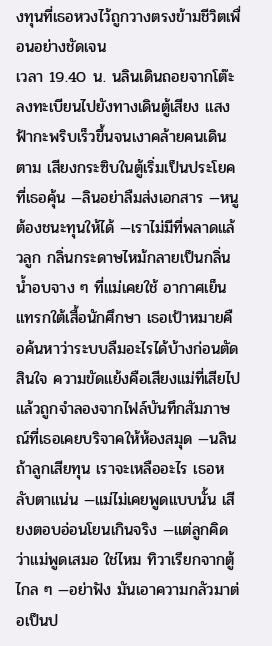งทุนที่เธอหวงไว้ถูกวางตรงข้ามชีวิตเพื่อนอย่างชัดเจน
เวลา 19.40 น. นลินเดินถอยจากโต๊ะลงทะเบียนไปยังทางเดินตู้เสียง แสงฟ้ากะพริบเร็วขึ้นจนเงาคล้ายคนเดินตาม เสียงกระซิบในตู้เริ่มเป็นประโยคที่เธอคุ้น —ลินอย่าลืมส่งเอกสาร —หนูต้องชนะทุนให้ได้ —เราไม่มีที่พลาดแล้วลูก กลิ่นกระดาษไหม้กลายเป็นกลิ่นน้ำอบจาง ๆ ที่แม่เคยใช้ อากาศเย็นแทรกใต้เสื้อนักศึกษา เธอเป้าหมายคือค้นหาว่าระบบลืมอะไรได้บ้างก่อนตัดสินใจ ความขัดแย้งคือเสียงแม่ที่เสียไปแล้วถูกจำลองจากไฟล์บันทึกสัมภาษณ์ที่เธอเคยบริจาคให้ห้องสมุด —นลิน ถ้าลูกเสียทุน เราจะเหลืออะไร เธอหลับตาแน่น —แม่ไม่เคยพูดแบบนั้น เสียงตอบอ่อนโยนเกินจริง —แต่ลูกคิดว่าแม่พูดเสมอ ใช่ไหม ทิวาเรียกจากตู้ไกล ๆ —อย่าฟัง มันเอาความกลัวมาต่อเป็นป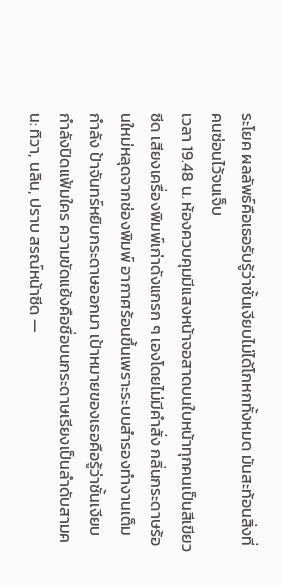ระโยค ผลลัพธ์คือเธอรับรู้ว่าชั้นเงียบไม่ได้โกหกทั้งหมด มันสะท้อนสิ่งที่คนซ่อนไว้จนเจ็บ
เวลา 19.48 น. ห้องควบคุมมีแสงหน้าจอสาดบนใบหน้าทุกคนเป็นสีเขียวซีด เสียงเครื่องพิมพ์เก่าดังแกรก ๆ เองโดยไม่มีคำสั่ง กลิ่นกระดาษร้อนใหม่หลุดจากช่องพิมพ์ อากาศร้อนขึ้นเพราะระบบสำรองทำงานเต็มกำลัง ป้าจันทร์หยิบกระดาษออกมา เป้าหมายของเธอคือรู้ว่าชั้นเงียบกำลังปิดแฟ้มใคร ความขัดแย้งคือชื่อบนกระดาษเรียงเป็นลำดับสามคน: ทิวา, นลิน, ปราบ สรณ์หน้าซีด —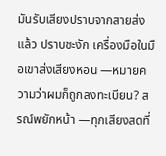มันรับเสียงปราบจากสายส่งแล้ว ปราบชะงัก เครื่องมือในมือเขาส่งเสียงหอน —หมายความว่าผมก็ถูกลงทะเบียน? สรณ์พยักหน้า —ทุกเสียงสดที่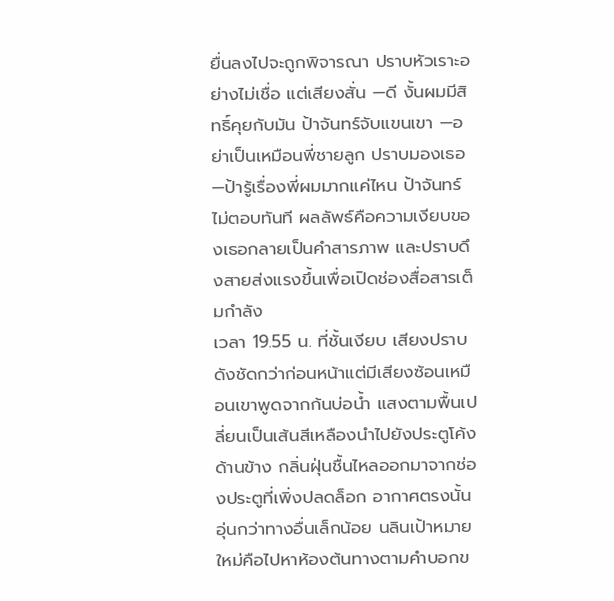ยื่นลงไปจะถูกพิจารณา ปราบหัวเราะอย่างไม่เชื่อ แต่เสียงสั่น —ดี งั้นผมมีสิทธิ์คุยกับมัน ป้าจันทร์จับแขนเขา —อย่าเป็นเหมือนพี่ชายลูก ปราบมองเธอ —ป้ารู้เรื่องพี่ผมมากแค่ไหน ป้าจันทร์ไม่ตอบทันที ผลลัพธ์คือความเงียบของเธอกลายเป็นคำสารภาพ และปราบดึงสายส่งแรงขึ้นเพื่อเปิดช่องสื่อสารเต็มกำลัง
เวลา 19.55 น. ที่ชั้นเงียบ เสียงปราบดังชัดกว่าก่อนหน้าแต่มีเสียงซ้อนเหมือนเขาพูดจากก้นบ่อน้ำ แสงตามพื้นเปลี่ยนเป็นเส้นสีเหลืองนำไปยังประตูโค้งด้านข้าง กลิ่นฝุ่นชื้นไหลออกมาจากช่องประตูที่เพิ่งปลดล็อก อากาศตรงนั้นอุ่นกว่าทางอื่นเล็กน้อย นลินเป้าหมายใหม่คือไปหาห้องต้นทางตามคำบอกข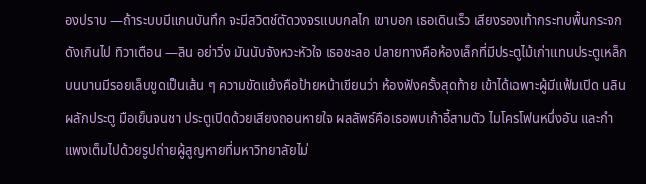องปราบ —ถ้าระบบมีแกนบันทึก จะมีสวิตช์ตัดวงจรแบบกลไก เขาบอก เธอเดินเร็ว เสียงรองเท้ากระทบพื้นกระจกดังเกินไป ทิวาเตือน —ลิน อย่าวิ่ง มันนับจังหวะหัวใจ เธอชะลอ ปลายทางคือห้องเล็กที่มีประตูไม้เก่าแทนประตูเหล็ก บนบานมีรอยเล็บขูดเป็นเส้น ๆ ความขัดแย้งคือป้ายหน้าเขียนว่า ห้องฟังครั้งสุดท้าย เข้าได้เฉพาะผู้มีแฟ้มเปิด นลินผลักประตู มือเย็นจนชา ประตูเปิดด้วยเสียงถอนหายใจ ผลลัพธ์คือเธอพบเก้าอี้สามตัว ไมโครโฟนหนึ่งอัน และกำแพงเต็มไปด้วยรูปถ่ายผู้สูญหายที่มหาวิทยาลัยไม่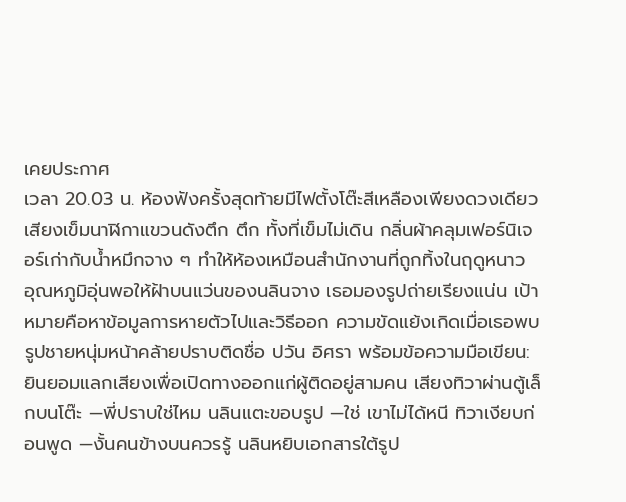เคยประกาศ
เวลา 20.03 น. ห้องฟังครั้งสุดท้ายมีไฟตั้งโต๊ะสีเหลืองเพียงดวงเดียว เสียงเข็มนาฬิกาแขวนดังตึก ตึก ทั้งที่เข็มไม่เดิน กลิ่นผ้าคลุมเฟอร์นิเจอร์เก่ากับน้ำหมึกจาง ๆ ทำให้ห้องเหมือนสำนักงานที่ถูกทิ้งในฤดูหนาว อุณหภูมิอุ่นพอให้ฝ้าบนแว่นของนลินจาง เธอมองรูปถ่ายเรียงแน่น เป้าหมายคือหาข้อมูลการหายตัวไปและวิธีออก ความขัดแย้งเกิดเมื่อเธอพบรูปชายหนุ่มหน้าคล้ายปราบติดชื่อ ปวัน อิศรา พร้อมข้อความมือเขียน: ยินยอมแลกเสียงเพื่อเปิดทางออกแก่ผู้ติดอยู่สามคน เสียงทิวาผ่านตู้เล็กบนโต๊ะ —พี่ปราบใช่ไหม นลินแตะขอบรูป —ใช่ เขาไม่ได้หนี ทิวาเงียบก่อนพูด —งั้นคนข้างบนควรรู้ นลินหยิบเอกสารใต้รูป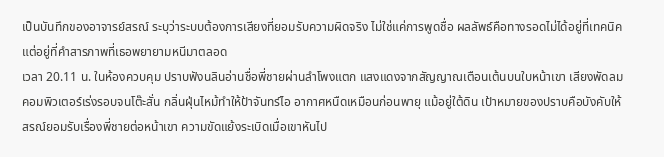เป็นบันทึกของอาจารย์สรณ์ ระบุว่าระบบต้องการเสียงที่ยอมรับความผิดจริง ไม่ใช่แค่การพูดชื่อ ผลลัพธ์คือทางรอดไม่ได้อยู่ที่เทคนิค แต่อยู่ที่คำสารภาพที่เธอพยายามหนีมาตลอด
เวลา 20.11 น. ในห้องควบคุม ปราบฟังนลินอ่านชื่อพี่ชายผ่านลำโพงแตก แสงแดงจากสัญญาณเตือนเต้นบนใบหน้าเขา เสียงพัดลมคอมพิวเตอร์เร่งรอบจนโต๊ะสั่น กลิ่นฝุ่นไหม้ทำให้ป้าจันทร์ไอ อากาศหนืดเหมือนก่อนพายุ แม้อยู่ใต้ดิน เป้าหมายของปราบคือบังคับให้สรณ์ยอมรับเรื่องพี่ชายต่อหน้าเขา ความขัดแย้งระเบิดเมื่อเขาหันไป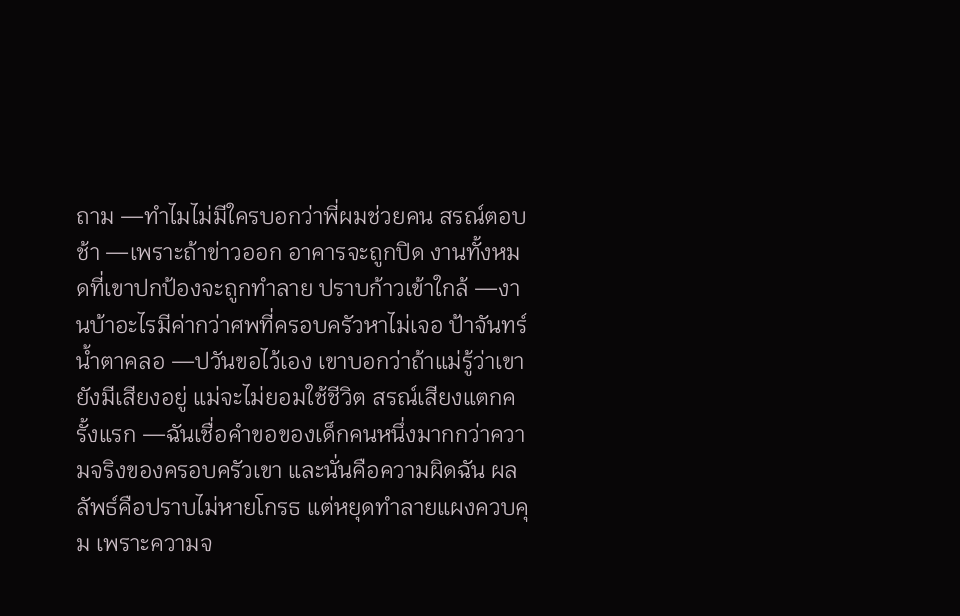ถาม —ทำไมไม่มีใครบอกว่าพี่ผมช่วยคน สรณ์ตอบช้า —เพราะถ้าข่าวออก อาคารจะถูกปิด งานทั้งหมดที่เขาปกป้องจะถูกทำลาย ปราบก้าวเข้าใกล้ —งานบ้าอะไรมีค่ากว่าศพที่ครอบครัวหาไม่เจอ ป้าจันทร์น้ำตาคลอ —ปวันขอไว้เอง เขาบอกว่าถ้าแม่รู้ว่าเขายังมีเสียงอยู่ แม่จะไม่ยอมใช้ชีวิต สรณ์เสียงแตกครั้งแรก —ฉันเชื่อคำขอของเด็กคนหนึ่งมากกว่าความจริงของครอบครัวเขา และนั่นคือความผิดฉัน ผลลัพธ์คือปราบไม่หายโกรธ แต่หยุดทำลายแผงควบคุม เพราะความจ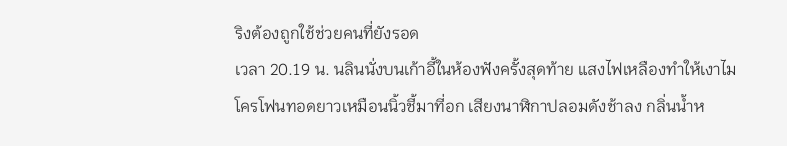ริงต้องถูกใช้ช่วยคนที่ยังรอด
เวลา 20.19 น. นลินนั่งบนเก้าอี้ในห้องฟังครั้งสุดท้าย แสงไฟเหลืองทำให้เงาไมโครโฟนทอดยาวเหมือนนิ้วชี้มาที่อก เสียงนาฬิกาปลอมดังช้าลง กลิ่นน้ำห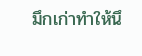มึกเก่าทำให้นึ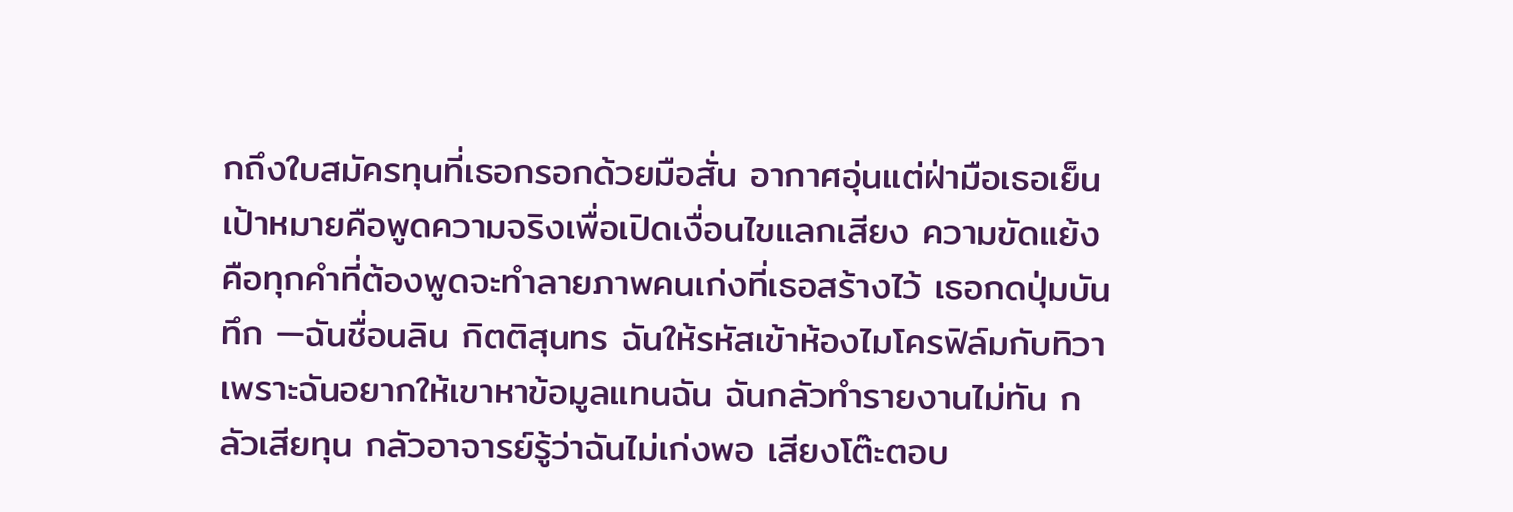กถึงใบสมัครทุนที่เธอกรอกด้วยมือสั่น อากาศอุ่นแต่ฝ่ามือเธอเย็น เป้าหมายคือพูดความจริงเพื่อเปิดเงื่อนไขแลกเสียง ความขัดแย้งคือทุกคำที่ต้องพูดจะทำลายภาพคนเก่งที่เธอสร้างไว้ เธอกดปุ่มบันทึก —ฉันชื่อนลิน กิตติสุนทร ฉันให้รหัสเข้าห้องไมโครฟิล์มกับทิวา เพราะฉันอยากให้เขาหาข้อมูลแทนฉัน ฉันกลัวทำรายงานไม่ทัน กลัวเสียทุน กลัวอาจารย์รู้ว่าฉันไม่เก่งพอ เสียงโต๊ะตอบ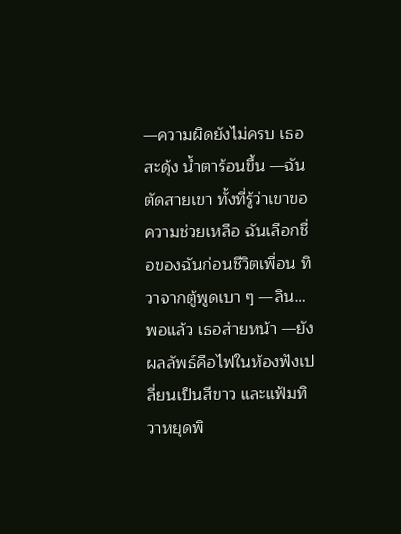—ความผิดยังไม่ครบ เธอสะดุ้ง น้ำตาร้อนขึ้น —ฉันตัดสายเขา ทั้งที่รู้ว่าเขาขอความช่วยเหลือ ฉันเลือกชื่อของฉันก่อนชีวิตเพื่อน ทิวาจากตู้พูดเบา ๆ —ลิน…พอแล้ว เธอส่ายหน้า —ยัง ผลลัพธ์คือไฟในห้องฟังเปลี่ยนเป็นสีขาว และแฟ้มทิวาหยุดพิ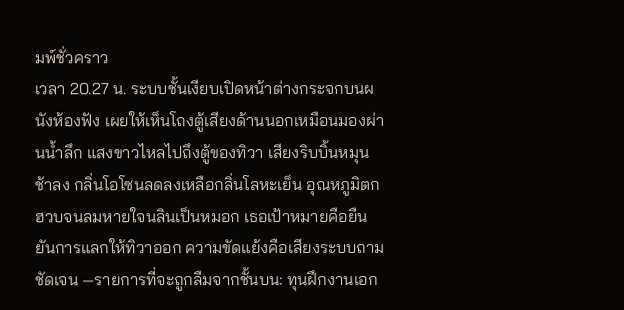มพ์ชั่วคราว
เวลา 20.27 น. ระบบชั้นเงียบเปิดหน้าต่างกระจกบนผนังห้องฟัง เผยให้เห็นโถงตู้เสียงด้านนอกเหมือนมองผ่านน้ำลึก แสงขาวไหลไปถึงตู้ของทิวา เสียงริบบิ้นหมุนช้าลง กลิ่นโอโซนลดลงเหลือกลิ่นโลหะเย็น อุณหภูมิตกฮวบจนลมหายใจนลินเป็นหมอก เธอเป้าหมายคือยืนยันการแลกให้ทิวาออก ความขัดแย้งคือเสียงระบบถามชัดเจน —รายการที่จะถูกลืมจากชั้นบน: ทุนฝึกงานเอก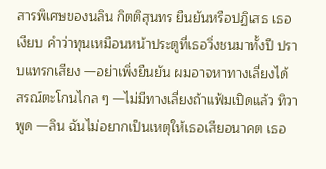สารพิเศษของนลิน กิตติสุนทร ยืนยันหรือปฏิเสธ เธอเงียบ คำว่าทุนเหมือนหน้าประตูที่เธอวิ่งชนมาทั้งปี ปราบแทรกเสียง —อย่าเพิ่งยืนยัน ผมอาจหาทางเลี่ยงได้ สรณ์ตะโกนไกล ๆ —ไม่มีทางเลี่ยงถ้าแฟ้มเปิดแล้ว ทิวาพูด —ลิน ฉันไม่อยากเป็นเหตุให้เธอเสียอนาคต เธอ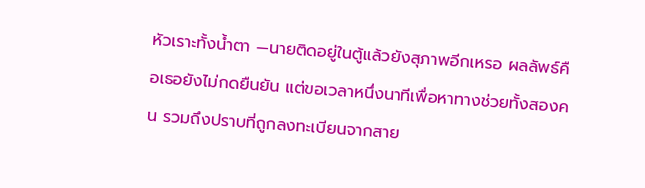หัวเราะทั้งน้ำตา —นายติดอยู่ในตู้แล้วยังสุภาพอีกเหรอ ผลลัพธ์คือเธอยังไม่กดยืนยัน แต่ขอเวลาหนึ่งนาทีเพื่อหาทางช่วยทั้งสองคน รวมถึงปราบที่ถูกลงทะเบียนจากสาย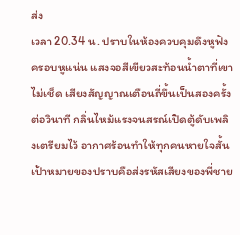ส่ง
เวลา 20.34 น. ปราบในห้องควบคุมดึงหูฟังครอบหูแน่น แสงจอสีเขียวสะท้อนน้ำตาที่เขาไม่เช็ด เสียงสัญญาณเตือนถี่ขึ้นเป็นสองครั้งต่อวินาที กลิ่นไหม้แรงจนสรณ์เปิดตู้ดับเพลิงเตรียมไว้ อากาศร้อนทำให้ทุกคนหายใจสั้น เป้าหมายของปราบคือส่งรหัสเสียงของพี่ชาย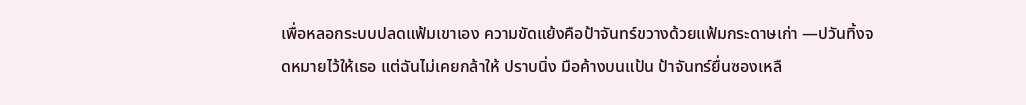เพื่อหลอกระบบปลดแฟ้มเขาเอง ความขัดแย้งคือป้าจันทร์ขวางด้วยแฟ้มกระดาษเก่า —ปวันทิ้งจดหมายไว้ให้เธอ แต่ฉันไม่เคยกล้าให้ ปราบนิ่ง มือค้างบนแป้น ป้าจันทร์ยื่นซองเหลื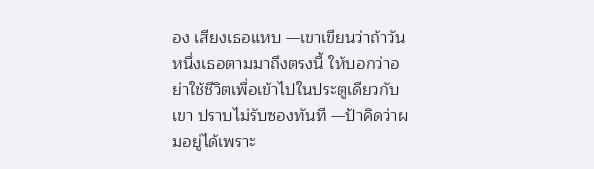อง เสียงเธอแหบ —เขาเขียนว่าถ้าวันหนึ่งเธอตามมาถึงตรงนี้ ให้บอกว่าอย่าใช้ชีวิตเพื่อเข้าไปในประตูเดียวกับเขา ปราบไม่รับซองทันที —ป้าคิดว่าผมอยู่ได้เพราะ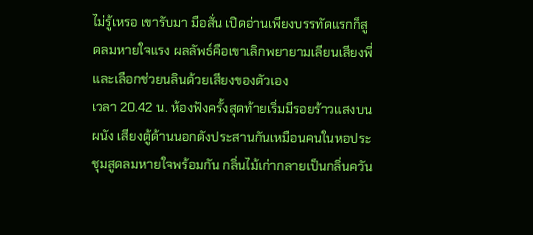ไม่รู้เหรอ เขารับมา มือสั่น เปิดอ่านเพียงบรรทัดแรกก็สูดลมหายใจแรง ผลลัพธ์คือเขาเลิกพยายามเลียนเสียงพี่ และเลือกช่วยนลินด้วยเสียงของตัวเอง
เวลา 20.42 น. ห้องฟังครั้งสุดท้ายเริ่มมีรอยร้าวแสงบนผนัง เสียงตู้ด้านนอกดังประสานกันเหมือนคนในหอประชุมสูดลมหายใจพร้อมกัน กลิ่นไม้เก่ากลายเป็นกลิ่นควัน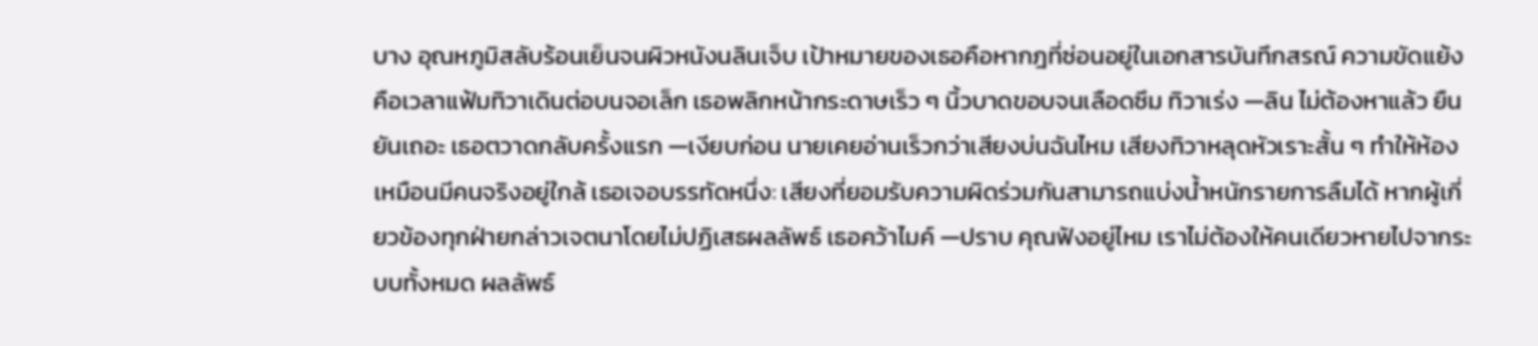บาง อุณหภูมิสลับร้อนเย็นจนผิวหนังนลินเจ็บ เป้าหมายของเธอคือหากฎที่ซ่อนอยู่ในเอกสารบันทึกสรณ์ ความขัดแย้งคือเวลาแฟ้มทิวาเดินต่อบนจอเล็ก เธอพลิกหน้ากระดาษเร็ว ๆ นิ้วบาดขอบจนเลือดซึม ทิวาเร่ง —ลิน ไม่ต้องหาแล้ว ยืนยันเถอะ เธอตวาดกลับครั้งแรก —เงียบก่อน นายเคยอ่านเร็วกว่าเสียงบ่นฉันไหม เสียงทิวาหลุดหัวเราะสั้น ๆ ทำให้ห้องเหมือนมีคนจริงอยู่ใกล้ เธอเจอบรรทัดหนึ่ง: เสียงที่ยอมรับความผิดร่วมกันสามารถแบ่งน้ำหนักรายการลืมได้ หากผู้เกี่ยวข้องทุกฝ่ายกล่าวเจตนาโดยไม่ปฏิเสธผลลัพธ์ เธอคว้าไมค์ —ปราบ คุณฟังอยู่ไหม เราไม่ต้องให้คนเดียวหายไปจากระบบทั้งหมด ผลลัพธ์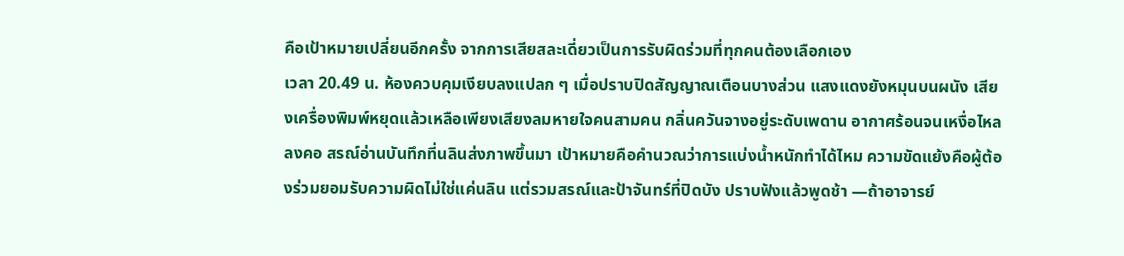คือเป้าหมายเปลี่ยนอีกครั้ง จากการเสียสละเดี่ยวเป็นการรับผิดร่วมที่ทุกคนต้องเลือกเอง
เวลา 20.49 น. ห้องควบคุมเงียบลงแปลก ๆ เมื่อปราบปิดสัญญาณเตือนบางส่วน แสงแดงยังหมุนบนผนัง เสียงเครื่องพิมพ์หยุดแล้วเหลือเพียงเสียงลมหายใจคนสามคน กลิ่นควันจางอยู่ระดับเพดาน อากาศร้อนจนเหงื่อไหลลงคอ สรณ์อ่านบันทึกที่นลินส่งภาพขึ้นมา เป้าหมายคือคำนวณว่าการแบ่งน้ำหนักทำได้ไหม ความขัดแย้งคือผู้ต้องร่วมยอมรับความผิดไม่ใช่แค่นลิน แต่รวมสรณ์และป้าจันทร์ที่ปิดบัง ปราบฟังแล้วพูดช้า —ถ้าอาจารย์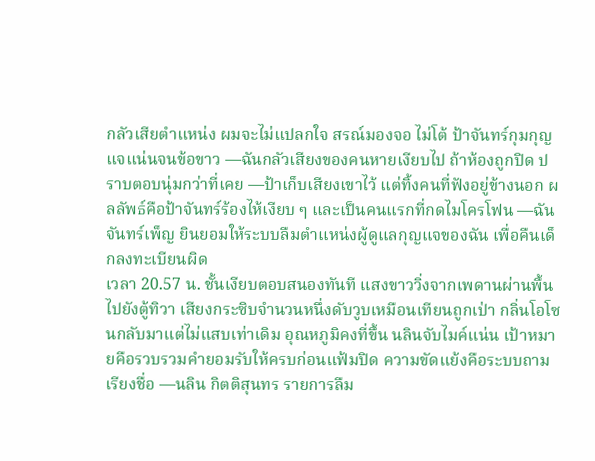กลัวเสียตำแหน่ง ผมจะไม่แปลกใจ สรณ์มองจอ ไม่โต้ ป้าจันทร์กุมกุญแจแน่นจนข้อขาว —ฉันกลัวเสียงของคนหายเงียบไป ถ้าห้องถูกปิด ปราบตอบนุ่มกว่าที่เคย —ป้าเก็บเสียงเขาไว้ แต่ทิ้งคนที่ฟังอยู่ข้างนอก ผลลัพธ์คือป้าจันทร์ร้องไห้เงียบ ๆ และเป็นคนแรกที่กดไมโครโฟน —ฉันจันทร์เพ็ญ ยินยอมให้ระบบลืมตำแหน่งผู้ดูแลกุญแจของฉัน เพื่อคืนเด็กลงทะเบียนผิด
เวลา 20.57 น. ชั้นเงียบตอบสนองทันที แสงขาววิ่งจากเพดานผ่านพื้นไปยังตู้ทิวา เสียงกระซิบจำนวนหนึ่งดับวูบเหมือนเทียนถูกเป่า กลิ่นโอโซนกลับมาแต่ไม่แสบเท่าเดิม อุณหภูมิคงที่ขึ้น นลินจับไมค์แน่น เป้าหมายคือรวบรวมคำยอมรับให้ครบก่อนแฟ้มปิด ความขัดแย้งคือระบบถามเรียงชื่อ —นลิน กิตติสุนทร รายการลืม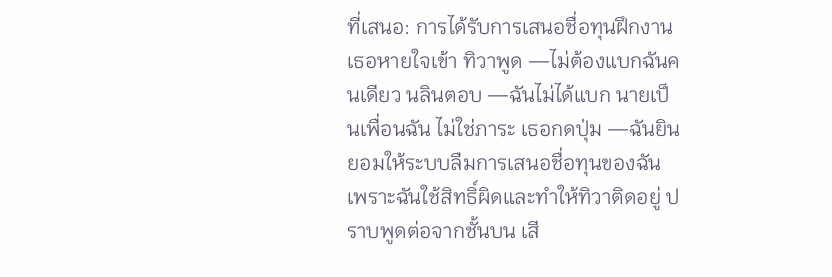ที่เสนอ: การได้รับการเสนอชื่อทุนฝึกงาน เธอหายใจเข้า ทิวาพูด —ไม่ต้องแบกฉันคนเดียว นลินตอบ —ฉันไม่ได้แบก นายเป็นเพื่อนฉัน ไม่ใช่ภาระ เธอกดปุ่ม —ฉันยินยอมให้ระบบลืมการเสนอชื่อทุนของฉัน เพราะฉันใช้สิทธิ์ผิดและทำให้ทิวาติดอยู่ ปราบพูดต่อจากชั้นบน เสี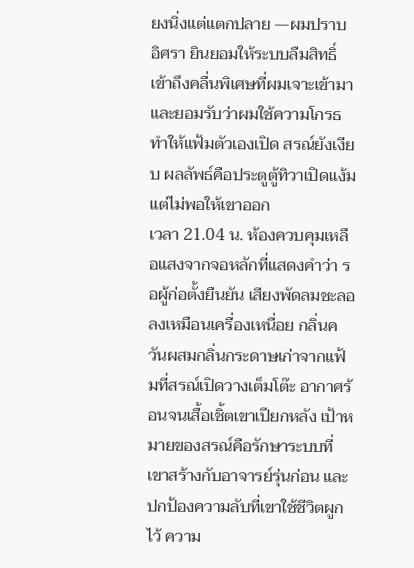ยงนิ่งแต่แตกปลาย —ผมปราบ อิศรา ยินยอมให้ระบบลืมสิทธิ์เข้าถึงคลื่นพิเศษที่ผมเจาะเข้ามา และยอมรับว่าผมใช้ความโกรธทำให้แฟ้มตัวเองเปิด สรณ์ยังเงียบ ผลลัพธ์คือประตูตู้ทิวาเปิดแง้ม แต่ไม่พอให้เขาออก
เวลา 21.04 น. ห้องควบคุมเหลือแสงจากจอหลักที่แสดงคำว่า รอผู้ก่อตั้งยืนยัน เสียงพัดลมชะลอลงเหมือนเครื่องเหนื่อย กลิ่นควันผสมกลิ่นกระดาษเก่าจากแฟ้มที่สรณ์เปิดวางเต็มโต๊ะ อากาศร้อนจนเสื้อเชิ้ตเขาเปียกหลัง เป้าหมายของสรณ์คือรักษาระบบที่เขาสร้างกับอาจารย์รุ่นก่อน และปกป้องความลับที่เขาใช้ชีวิตผูกไว้ ความ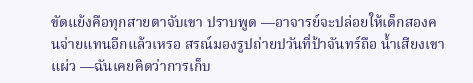ขัดแย้งคือทุกสายตาจับเขา ปราบพูด —อาจารย์จะปล่อยให้เด็กสองคนจ่ายแทนอีกแล้วเหรอ สรณ์มองรูปถ่ายปวันที่ป้าจันทร์ถือ น้ำเสียงเขาแผ่ว —ฉันเคยคิดว่าการเก็บ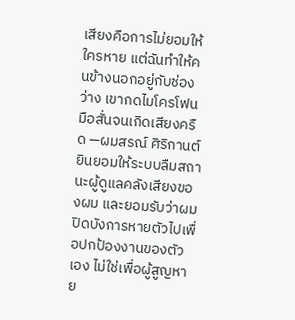เสียงคือการไม่ยอมให้ใครหาย แต่ฉันทำให้คนข้างนอกอยู่กับช่องว่าง เขากดไมโครโฟน มือสั่นจนเกิดเสียงครืด —ผมสรณ์ ศิริกานต์ ยินยอมให้ระบบลืมสถานะผู้ดูแลคลังเสียงของผม และยอมรับว่าผมปิดบังการหายตัวไปเพื่อปกป้องงานของตัวเอง ไม่ใช่เพื่อผู้สูญหาย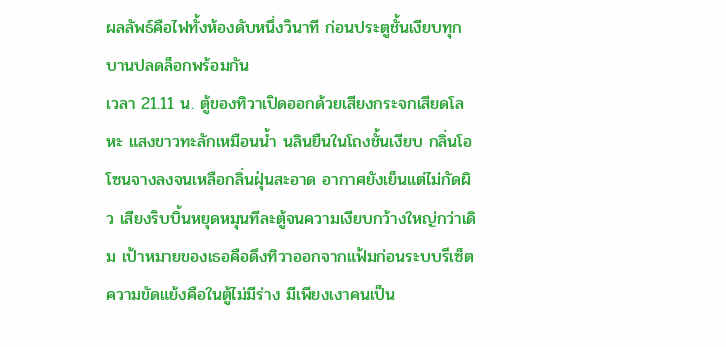ผลลัพธ์คือไฟทั้งห้องดับหนึ่งวินาที ก่อนประตูชั้นเงียบทุกบานปลดล็อกพร้อมกัน
เวลา 21.11 น. ตู้ของทิวาเปิดออกด้วยเสียงกระจกเสียดโลหะ แสงขาวทะลักเหมือนน้ำ นลินยืนในโถงชั้นเงียบ กลิ่นโอโซนจางลงจนเหลือกลิ่นฝุ่นสะอาด อากาศยังเย็นแต่ไม่กัดผิว เสียงริบบิ้นหยุดหมุนทีละตู้จนความเงียบกว้างใหญ่กว่าเดิม เป้าหมายของเธอคือดึงทิวาออกจากแฟ้มก่อนระบบรีเซ็ต ความขัดแย้งคือในตู้ไม่มีร่าง มีเพียงเงาคนเป็น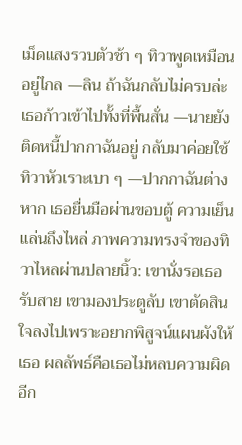เม็ดแสงรวบตัวช้า ๆ ทิวาพูดเหมือนอยู่ไกล —ลิน ถ้าฉันกลับไม่ครบล่ะ เธอก้าวเข้าไปทั้งที่พื้นสั่น —นายยังติดหนี้ปากกาฉันอยู่ กลับมาค่อยใช้ ทิวาหัวเราะเบา ๆ —ปากกาฉันต่างหาก เธอยื่นมือผ่านขอบตู้ ความเย็นแล่นถึงไหล่ ภาพความทรงจำของทิวาไหลผ่านปลายนิ้ว: เขานั่งรอเธอรับสาย เขามองประตูลับ เขาตัดสินใจลงไปเพราะอยากพิสูจน์แผนผังให้เธอ ผลลัพธ์คือเธอไม่หลบความผิดอีก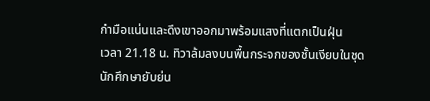กำมือแน่นและดึงเขาออกมาพร้อมแสงที่แตกเป็นฝุ่น
เวลา 21.18 น. ทิวาล้มลงบนพื้นกระจกของชั้นเงียบในชุดนักศึกษายับย่น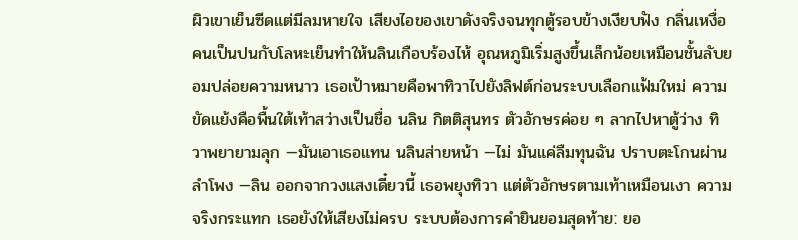ผิวเขาเย็นซีดแต่มีลมหายใจ เสียงไอของเขาดังจริงจนทุกตู้รอบข้างเงียบฟัง กลิ่นเหงื่อคนเป็นปนกับโลหะเย็นทำให้นลินเกือบร้องไห้ อุณหภูมิเริ่มสูงขึ้นเล็กน้อยเหมือนชั้นลับยอมปล่อยความหนาว เธอเป้าหมายคือพาทิวาไปยังลิฟต์ก่อนระบบเลือกแฟ้มใหม่ ความขัดแย้งคือพื้นใต้เท้าสว่างเป็นชื่อ นลิน กิตติสุนทร ตัวอักษรค่อย ๆ ลากไปหาตู้ว่าง ทิวาพยายามลุก —มันเอาเธอแทน นลินส่ายหน้า —ไม่ มันแค่ลืมทุนฉัน ปราบตะโกนผ่านลำโพง —ลิน ออกจากวงแสงเดี๋ยวนี้ เธอพยุงทิวา แต่ตัวอักษรตามเท้าเหมือนเงา ความจริงกระแทก เธอยังให้เสียงไม่ครบ ระบบต้องการคำยินยอมสุดท้าย: ยอ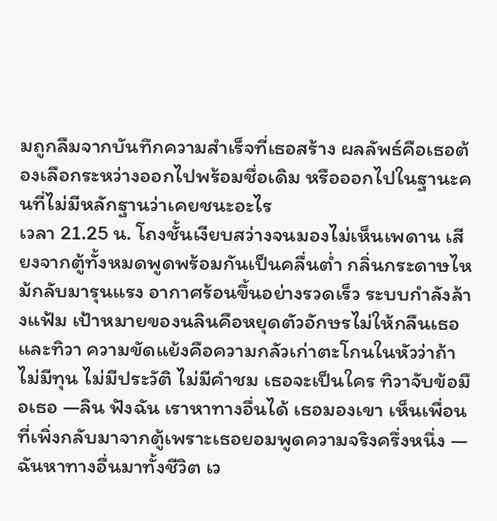มถูกลืมจากบันทึกความสำเร็จที่เธอสร้าง ผลลัพธ์คือเธอต้องเลือกระหว่างออกไปพร้อมชื่อเดิม หรือออกไปในฐานะคนที่ไม่มีหลักฐานว่าเคยชนะอะไร
เวลา 21.25 น. โถงชั้นเงียบสว่างจนมองไม่เห็นเพดาน เสียงจากตู้ทั้งหมดพูดพร้อมกันเป็นคลื่นต่ำ กลิ่นกระดาษไหม้กลับมารุนแรง อากาศร้อนขึ้นอย่างรวดเร็ว ระบบกำลังล้างแฟ้ม เป้าหมายของนลินคือหยุดตัวอักษรไม่ให้กลืนเธอและทิวา ความขัดแย้งคือความกลัวเก่าตะโกนในหัวว่าถ้าไม่มีทุน ไม่มีประวัติ ไม่มีคำชม เธอจะเป็นใคร ทิวาจับข้อมือเธอ —ลิน ฟังฉัน เราหาทางอื่นได้ เธอมองเขา เห็นเพื่อนที่เพิ่งกลับมาจากตู้เพราะเธอยอมพูดความจริงครึ่งหนึ่ง —ฉันหาทางอื่นมาทั้งชีวิต เว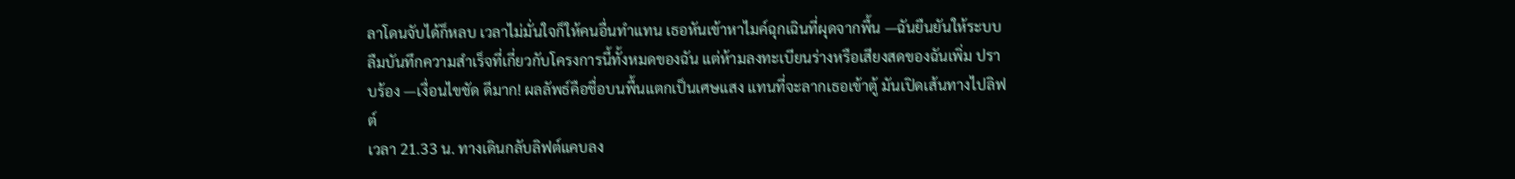ลาโดนจับได้ก็หลบ เวลาไม่มั่นใจก็ให้คนอื่นทำแทน เธอหันเข้าหาไมค์ฉุกเฉินที่ผุดจากพื้น —ฉันยืนยันให้ระบบลืมบันทึกความสำเร็จที่เกี่ยวกับโครงการนี้ทั้งหมดของฉัน แต่ห้ามลงทะเบียนร่างหรือเสียงสดของฉันเพิ่ม ปราบร้อง —เงื่อนไขชัด ดีมาก! ผลลัพธ์คือชื่อบนพื้นแตกเป็นเศษแสง แทนที่จะลากเธอเข้าตู้ มันเปิดเส้นทางไปลิฟต์
เวลา 21.33 น. ทางเดินกลับลิฟต์แคบลง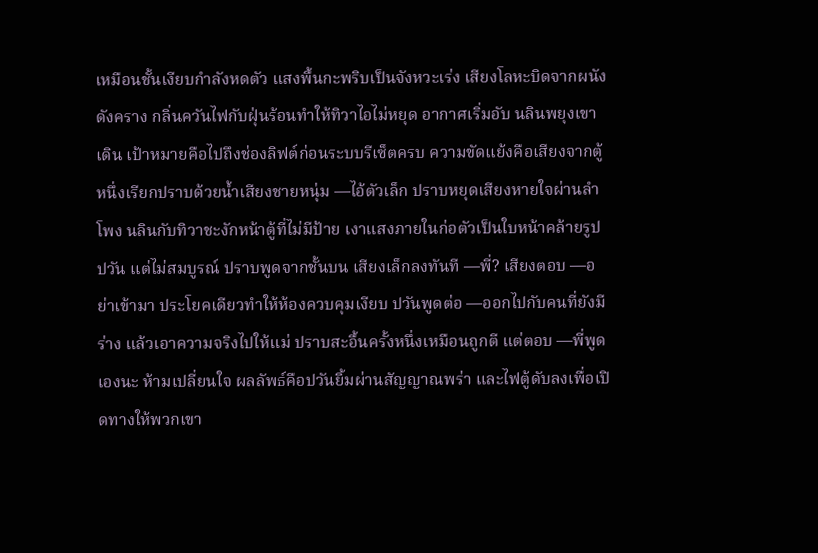เหมือนชั้นเงียบกำลังหดตัว แสงพื้นกะพริบเป็นจังหวะเร่ง เสียงโลหะบิดจากผนังดังคราง กลิ่นควันไฟกับฝุ่นร้อนทำให้ทิวาไอไม่หยุด อากาศเริ่มอับ นลินพยุงเขาเดิน เป้าหมายคือไปถึงช่องลิฟต์ก่อนระบบรีเซ็ตครบ ความขัดแย้งคือเสียงจากตู้หนึ่งเรียกปราบด้วยน้ำเสียงชายหนุ่ม —ไอ้ตัวเล็ก ปราบหยุดเสียงหายใจผ่านลำโพง นลินกับทิวาชะงักหน้าตู้ที่ไม่มีป้าย เงาแสงภายในก่อตัวเป็นใบหน้าคล้ายรูปปวัน แต่ไม่สมบูรณ์ ปราบพูดจากชั้นบน เสียงเล็กลงทันที —พี่? เสียงตอบ —อย่าเข้ามา ประโยคเดียวทำให้ห้องควบคุมเงียบ ปวันพูดต่อ —ออกไปกับคนที่ยังมีร่าง แล้วเอาความจริงไปให้แม่ ปราบสะอื้นครั้งหนึ่งเหมือนถูกตี แต่ตอบ —พี่พูดเองนะ ห้ามเปลี่ยนใจ ผลลัพธ์คือปวันยิ้มผ่านสัญญาณพร่า และไฟตู้ดับลงเพื่อเปิดทางให้พวกเขา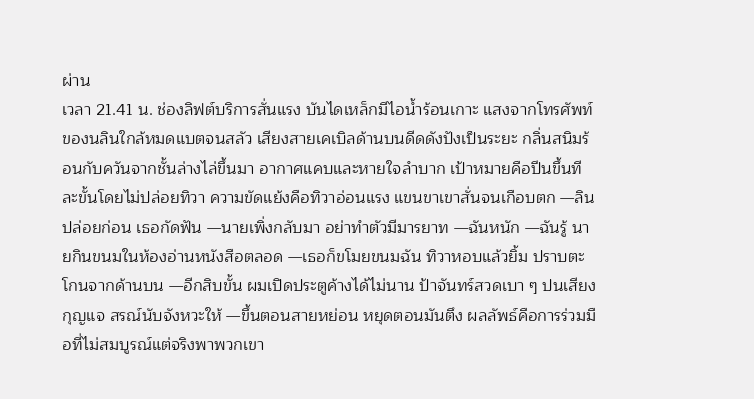ผ่าน
เวลา 21.41 น. ช่องลิฟต์บริการสั่นแรง บันไดเหล็กมีไอน้ำร้อนเกาะ แสงจากโทรศัพท์ของนลินใกล้หมดแบตจนสลัว เสียงสายเคเบิลด้านบนดีดดังปังเป็นระยะ กลิ่นสนิมร้อนกับควันจากชั้นล่างไล่ขึ้นมา อากาศแคบและหายใจลำบาก เป้าหมายคือปีนขึ้นทีละขั้นโดยไม่ปล่อยทิวา ความขัดแย้งคือทิวาอ่อนแรง แขนขาเขาสั่นจนเกือบตก —ลิน ปล่อยก่อน เธอกัดฟัน —นายเพิ่งกลับมา อย่าทำตัวมีมารยาท —ฉันหนัก —ฉันรู้ นายกินขนมในห้องอ่านหนังสือตลอด —เธอก็ขโมยขนมฉัน ทิวาหอบแล้วยิ้ม ปราบตะโกนจากด้านบน —อีกสิบขั้น ผมเปิดประตูค้างได้ไม่นาน ป้าจันทร์สวดเบา ๆ ปนเสียงกุญแจ สรณ์นับจังหวะให้ —ขึ้นตอนสายหย่อน หยุดตอนมันตึง ผลลัพธ์คือการร่วมมือที่ไม่สมบูรณ์แต่จริงพาพวกเขา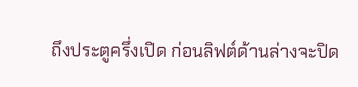ถึงประตูครึ่งเปิด ก่อนลิฟต์ด้านล่างจะปิด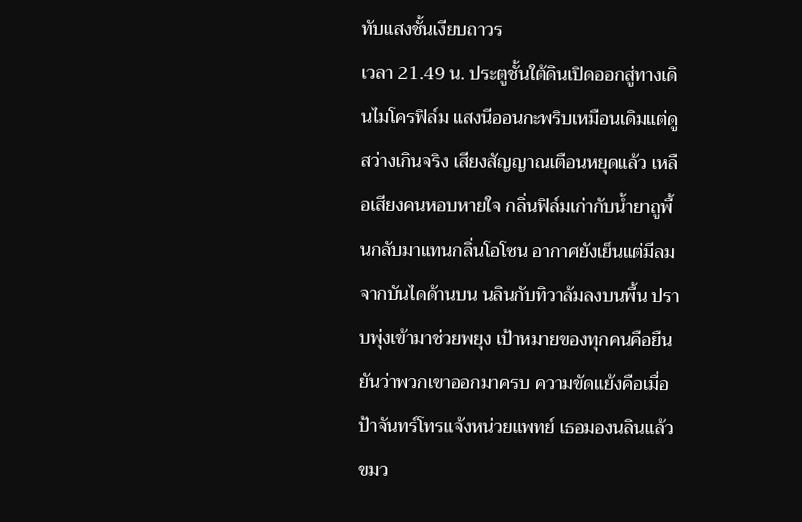ทับแสงชั้นเงียบถาวร
เวลา 21.49 น. ประตูชั้นใต้ดินเปิดออกสู่ทางเดินไมโครฟิล์ม แสงนีออนกะพริบเหมือนเดิมแต่ดูสว่างเกินจริง เสียงสัญญาณเตือนหยุดแล้ว เหลือเสียงคนหอบหายใจ กลิ่นฟิล์มเก่ากับน้ำยาถูพื้นกลับมาแทนกลิ่นโอโซน อากาศยังเย็นแต่มีลมจากบันไดด้านบน นลินกับทิวาล้มลงบนพื้น ปราบพุ่งเข้ามาช่วยพยุง เป้าหมายของทุกคนคือยืนยันว่าพวกเขาออกมาครบ ความขัดแย้งคือเมื่อป้าจันทร์โทรแจ้งหน่วยแพทย์ เธอมองนลินแล้วขมว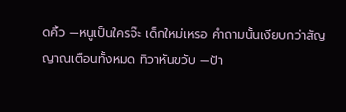ดคิ้ว —หนูเป็นใครจ๊ะ เด็กใหม่เหรอ คำถามนั้นเงียบกว่าสัญญาณเตือนทั้งหมด ทิวาหันขวับ —ป้า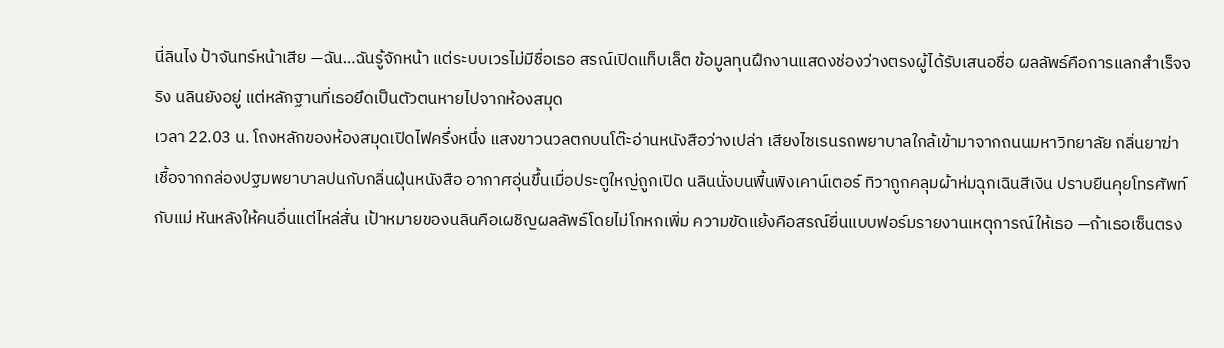นี่ลินไง ป้าจันทร์หน้าเสีย —ฉัน…ฉันรู้จักหน้า แต่ระบบเวรไม่มีชื่อเธอ สรณ์เปิดแท็บเล็ต ข้อมูลทุนฝึกงานแสดงช่องว่างตรงผู้ได้รับเสนอชื่อ ผลลัพธ์คือการแลกสำเร็จจริง นลินยังอยู่ แต่หลักฐานที่เธอยึดเป็นตัวตนหายไปจากห้องสมุด
เวลา 22.03 น. โถงหลักของห้องสมุดเปิดไฟครึ่งหนึ่ง แสงขาวนวลตกบนโต๊ะอ่านหนังสือว่างเปล่า เสียงไซเรนรถพยาบาลใกล้เข้ามาจากถนนมหาวิทยาลัย กลิ่นยาฆ่าเชื้อจากกล่องปฐมพยาบาลปนกับกลิ่นฝุ่นหนังสือ อากาศอุ่นขึ้นเมื่อประตูใหญ่ถูกเปิด นลินนั่งบนพื้นพิงเคาน์เตอร์ ทิวาถูกคลุมผ้าห่มฉุกเฉินสีเงิน ปราบยืนคุยโทรศัพท์กับแม่ หันหลังให้คนอื่นแต่ไหล่สั่น เป้าหมายของนลินคือเผชิญผลลัพธ์โดยไม่โกหกเพิ่ม ความขัดแย้งคือสรณ์ยื่นแบบฟอร์มรายงานเหตุการณ์ให้เธอ —ถ้าเธอเซ็นตรง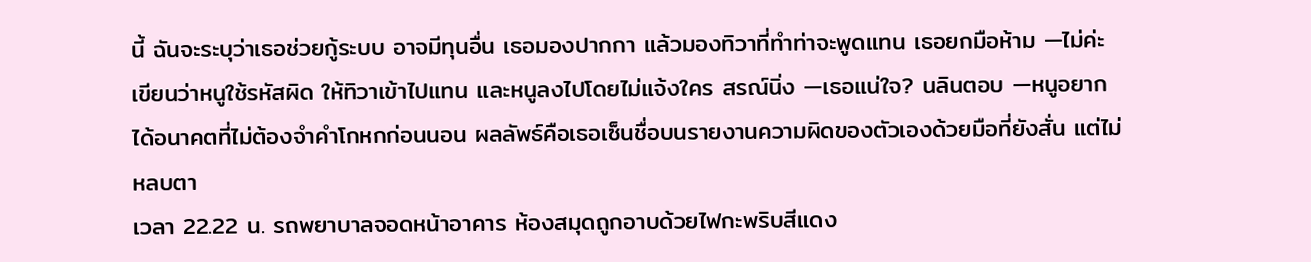นี้ ฉันจะระบุว่าเธอช่วยกู้ระบบ อาจมีทุนอื่น เธอมองปากกา แล้วมองทิวาที่ทำท่าจะพูดแทน เธอยกมือห้าม —ไม่ค่ะ เขียนว่าหนูใช้รหัสผิด ให้ทิวาเข้าไปแทน และหนูลงไปโดยไม่แจ้งใคร สรณ์นิ่ง —เธอแน่ใจ? นลินตอบ —หนูอยากได้อนาคตที่ไม่ต้องจำคำโกหกก่อนนอน ผลลัพธ์คือเธอเซ็นชื่อบนรายงานความผิดของตัวเองด้วยมือที่ยังสั่น แต่ไม่หลบตา
เวลา 22.22 น. รถพยาบาลจอดหน้าอาคาร ห้องสมุดถูกอาบด้วยไฟกะพริบสีแดง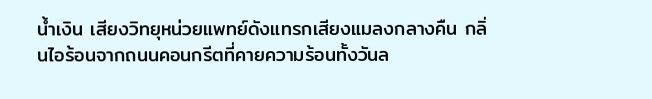น้ำเงิน เสียงวิทยุหน่วยแพทย์ดังแทรกเสียงแมลงกลางคืน กลิ่นไอร้อนจากถนนคอนกรีตที่คายความร้อนทั้งวันล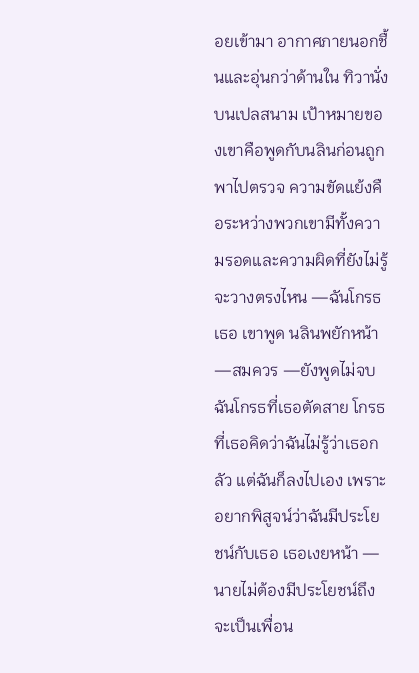อยเข้ามา อากาศภายนอกชื้นและอุ่นกว่าด้านใน ทิวานั่งบนเปลสนาม เป้าหมายของเขาคือพูดกับนลินก่อนถูกพาไปตรวจ ความขัดแย้งคือระหว่างพวกเขามีทั้งความรอดและความผิดที่ยังไม่รู้จะวางตรงไหน —ฉันโกรธเธอ เขาพูด นลินพยักหน้า —สมควร —ยังพูดไม่จบ ฉันโกรธที่เธอตัดสาย โกรธที่เธอคิดว่าฉันไม่รู้ว่าเธอกลัว แต่ฉันก็ลงไปเอง เพราะอยากพิสูจน์ว่าฉันมีประโยชน์กับเธอ เธอเงยหน้า —นายไม่ต้องมีประโยชน์ถึงจะเป็นเพื่อน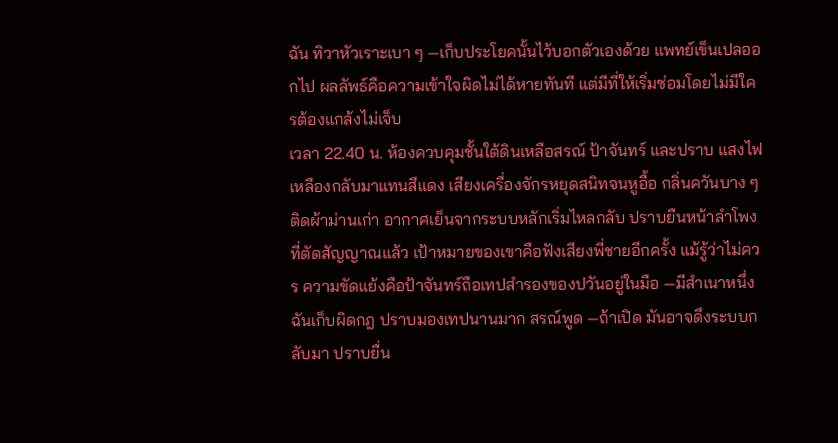ฉัน ทิวาหัวเราะเบา ๆ —เก็บประโยคนั้นไว้บอกตัวเองด้วย แพทย์เข็นเปลออกไป ผลลัพธ์คือความเข้าใจผิดไม่ได้หายทันที แต่มีที่ให้เริ่มซ่อมโดยไม่มีใครต้องแกล้งไม่เจ็บ
เวลา 22.40 น. ห้องควบคุมชั้นใต้ดินเหลือสรณ์ ป้าจันทร์ และปราบ แสงไฟเหลืองกลับมาแทนสีแดง เสียงเครื่องจักรหยุดสนิทจนหูอื้อ กลิ่นควันบาง ๆ ติดผ้าม่านเก่า อากาศเย็นจากระบบหลักเริ่มไหลกลับ ปราบยืนหน้าลำโพงที่ตัดสัญญาณแล้ว เป้าหมายของเขาคือฟังเสียงพี่ชายอีกครั้ง แม้รู้ว่าไม่ควร ความขัดแย้งคือป้าจันทร์ถือเทปสำรองของปวันอยู่ในมือ —มีสำเนาหนึ่ง ฉันเก็บผิดกฎ ปราบมองเทปนานมาก สรณ์พูด —ถ้าเปิด มันอาจดึงระบบกลับมา ปราบยื่น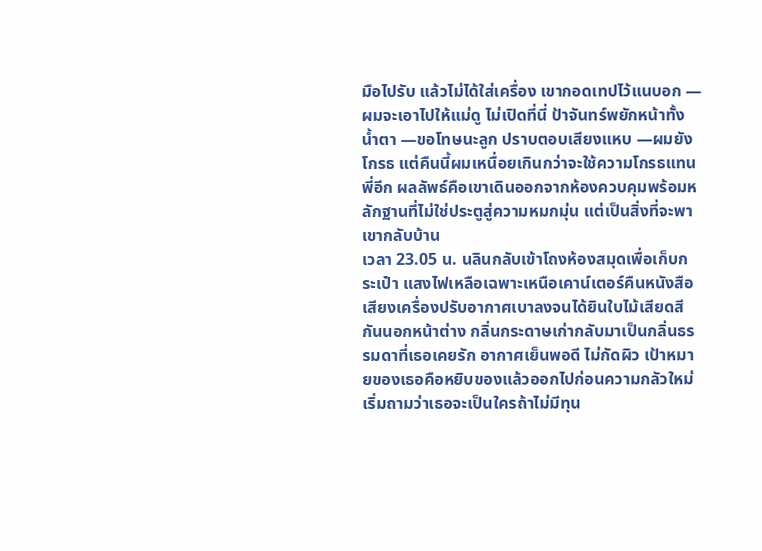มือไปรับ แล้วไม่ได้ใส่เครื่อง เขากอดเทปไว้แนบอก —ผมจะเอาไปให้แม่ดู ไม่เปิดที่นี่ ป้าจันทร์พยักหน้าทั้งน้ำตา —ขอโทษนะลูก ปราบตอบเสียงแหบ —ผมยังโกรธ แต่คืนนี้ผมเหนื่อยเกินกว่าจะใช้ความโกรธแทนพี่อีก ผลลัพธ์คือเขาเดินออกจากห้องควบคุมพร้อมหลักฐานที่ไม่ใช่ประตูสู่ความหมกมุ่น แต่เป็นสิ่งที่จะพาเขากลับบ้าน
เวลา 23.05 น. นลินกลับเข้าโถงห้องสมุดเพื่อเก็บกระเป๋า แสงไฟเหลือเฉพาะเหนือเคาน์เตอร์คืนหนังสือ เสียงเครื่องปรับอากาศเบาลงจนได้ยินใบไม้เสียดสีกันนอกหน้าต่าง กลิ่นกระดาษเก่ากลับมาเป็นกลิ่นธรรมดาที่เธอเคยรัก อากาศเย็นพอดี ไม่กัดผิว เป้าหมายของเธอคือหยิบของแล้วออกไปก่อนความกลัวใหม่เริ่มถามว่าเธอจะเป็นใครถ้าไม่มีทุน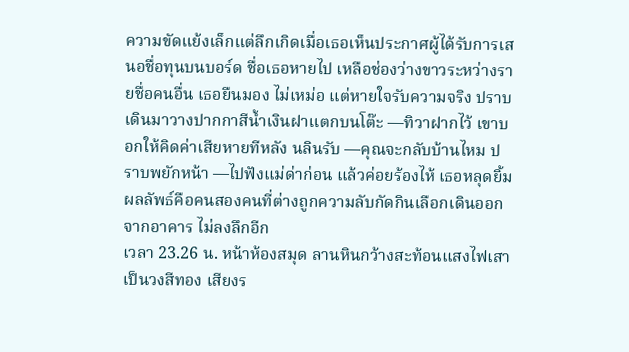ความขัดแย้งเล็กแต่ลึกเกิดเมื่อเธอเห็นประกาศผู้ได้รับการเสนอชื่อทุนบนบอร์ด ชื่อเธอหายไป เหลือช่องว่างขาวระหว่างรายชื่อคนอื่น เธอยืนมอง ไม่เหม่อ แต่หายใจรับความจริง ปราบเดินมาวางปากกาสีน้ำเงินฝาแตกบนโต๊ะ —ทิวาฝากไว้ เขาบอกให้คิดค่าเสียหายทีหลัง นลินรับ —คุณจะกลับบ้านไหม ปราบพยักหน้า —ไปฟังแม่ด่าก่อน แล้วค่อยร้องไห้ เธอหลุดยิ้ม ผลลัพธ์คือคนสองคนที่ต่างถูกความลับกัดกินเลือกเดินออกจากอาคาร ไม่ลงลึกอีก
เวลา 23.26 น. หน้าห้องสมุด ลานหินกว้างสะท้อนแสงไฟเสาเป็นวงสีทอง เสียงร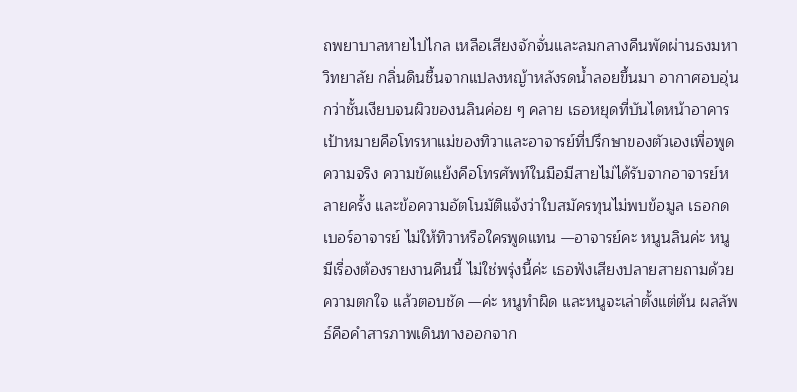ถพยาบาลหายไปไกล เหลือเสียงจักจั่นและลมกลางคืนพัดผ่านธงมหาวิทยาลัย กลิ่นดินชื้นจากแปลงหญ้าหลังรดน้ำลอยขึ้นมา อากาศอบอุ่นกว่าชั้นเงียบจนผิวของนลินค่อย ๆ คลาย เธอหยุดที่บันไดหน้าอาคาร เป้าหมายคือโทรหาแม่ของทิวาและอาจารย์ที่ปรึกษาของตัวเองเพื่อพูดความจริง ความขัดแย้งคือโทรศัพท์ในมือมีสายไม่ได้รับจากอาจารย์หลายครั้ง และข้อความอัตโนมัติแจ้งว่าใบสมัครทุนไม่พบข้อมูล เธอกดเบอร์อาจารย์ ไม่ให้ทิวาหรือใครพูดแทน —อาจารย์คะ หนูนลินค่ะ หนูมีเรื่องต้องรายงานคืนนี้ ไม่ใช่พรุ่งนี้ค่ะ เธอฟังเสียงปลายสายถามด้วยความตกใจ แล้วตอบชัด —ค่ะ หนูทำผิด และหนูจะเล่าตั้งแต่ต้น ผลลัพธ์คือคำสารภาพเดินทางออกจาก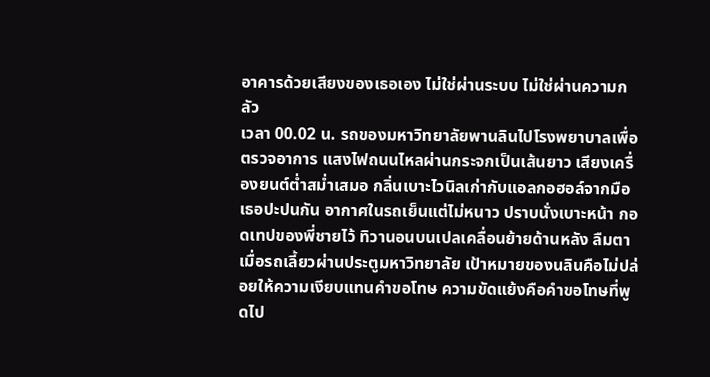อาคารด้วยเสียงของเธอเอง ไม่ใช่ผ่านระบบ ไม่ใช่ผ่านความกลัว
เวลา 00.02 น. รถของมหาวิทยาลัยพานลินไปโรงพยาบาลเพื่อตรวจอาการ แสงไฟถนนไหลผ่านกระจกเป็นเส้นยาว เสียงเครื่องยนต์ต่ำสม่ำเสมอ กลิ่นเบาะไวนิลเก่ากับแอลกอฮอล์จากมือเธอปะปนกัน อากาศในรถเย็นแต่ไม่หนาว ปราบนั่งเบาะหน้า กอดเทปของพี่ชายไว้ ทิวานอนบนเปลเคลื่อนย้ายด้านหลัง ลืมตาเมื่อรถเลี้ยวผ่านประตูมหาวิทยาลัย เป้าหมายของนลินคือไม่ปล่อยให้ความเงียบแทนคำขอโทษ ความขัดแย้งคือคำขอโทษที่พูดไป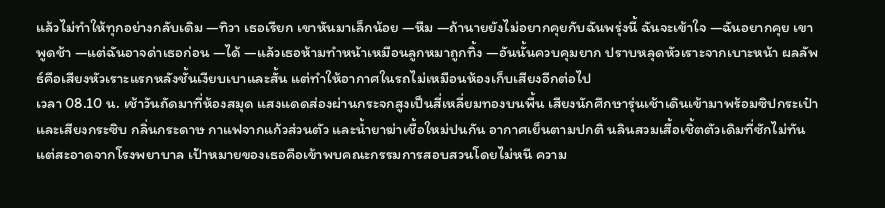แล้วไม่ทำให้ทุกอย่างกลับเดิม —ทิวา เธอเรียก เขาหันมาเล็กน้อย —หืม —ถ้านายยังไม่อยากคุยกับฉันพรุ่งนี้ ฉันจะเข้าใจ —ฉันอยากคุย เขาพูดช้า —แต่ฉันอาจด่าเธอก่อน —ได้ —แล้วเธอห้ามทำหน้าเหมือนลูกหมาถูกทิ้ง —อันนั้นควบคุมยาก ปราบหลุดหัวเราะจากเบาะหน้า ผลลัพธ์คือเสียงหัวเราะแรกหลังชั้นเงียบเบาและสั้น แต่ทำให้อากาศในรถไม่เหมือนห้องเก็บเสียงอีกต่อไป
เวลา 08.10 น. เช้าวันถัดมาที่ห้องสมุด แสงแดดส่องผ่านกระจกสูงเป็นสี่เหลี่ยมทองบนพื้น เสียงนักศึกษารุ่นเช้าเดินเข้ามาพร้อมซิปกระเป๋าและเสียงกระซิบ กลิ่นกระดาษ กาแฟจากแก้วส่วนตัว และน้ำยาฆ่าเชื้อใหม่ปนกัน อากาศเย็นตามปกติ นลินสวมเสื้อเชิ้ตตัวเดิมที่ซักไม่ทันแต่สะอาดจากโรงพยาบาล เป้าหมายของเธอคือเข้าพบคณะกรรมการสอบสวนโดยไม่หนี ความ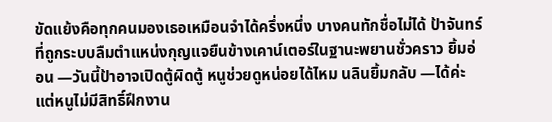ขัดแย้งคือทุกคนมองเธอเหมือนจำได้ครึ่งหนึ่ง บางคนทักชื่อไม่ได้ ป้าจันทร์ที่ถูกระบบลืมตำแหน่งกุญแจยืนข้างเคาน์เตอร์ในฐานะพยานชั่วคราว ยิ้มอ่อน —วันนี้ป้าอาจเปิดตู้ผิดตู้ หนูช่วยดูหน่อยได้ไหม นลินยิ้มกลับ —ได้ค่ะ แต่หนูไม่มีสิทธิ์ฝึกงาน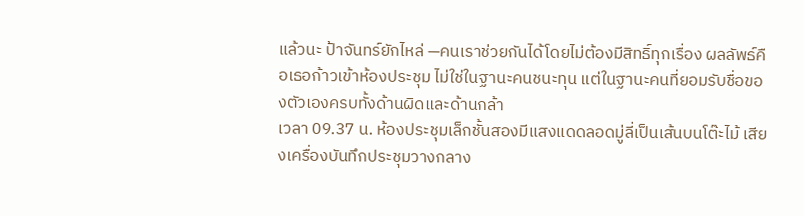แล้วนะ ป้าจันทร์ยักไหล่ —คนเราช่วยกันได้โดยไม่ต้องมีสิทธิ์ทุกเรื่อง ผลลัพธ์คือเธอก้าวเข้าห้องประชุม ไม่ใช่ในฐานะคนชนะทุน แต่ในฐานะคนที่ยอมรับชื่อของตัวเองครบทั้งด้านผิดและด้านกล้า
เวลา 09.37 น. ห้องประชุมเล็กชั้นสองมีแสงแดดลอดมู่ลี่เป็นเส้นบนโต๊ะไม้ เสียงเครื่องบันทึกประชุมวางกลาง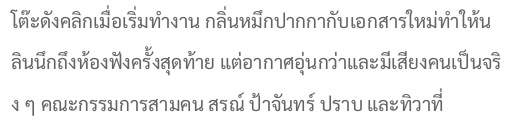โต๊ะดังคลิกเมื่อเริ่มทำงาน กลิ่นหมึกปากกากับเอกสารใหม่ทำให้นลินนึกถึงห้องฟังครั้งสุดท้าย แต่อากาศอุ่นกว่าและมีเสียงคนเป็นจริง ๆ คณะกรรมการสามคน สรณ์ ป้าจันทร์ ปราบ และทิวาที่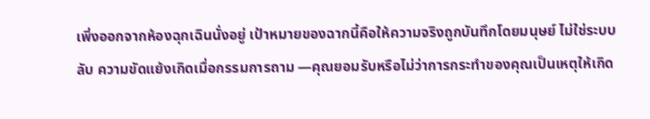เพิ่งออกจากห้องฉุกเฉินนั่งอยู่ เป้าหมายของฉากนี้คือให้ความจริงถูกบันทึกโดยมนุษย์ ไม่ใช่ระบบลับ ความขัดแย้งเกิดเมื่อกรรมการถาม —คุณยอมรับหรือไม่ว่าการกระทำของคุณเป็นเหตุให้เกิด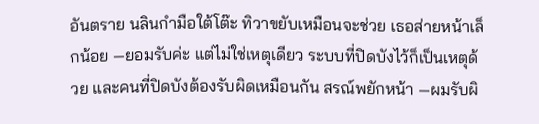อันตราย นลินกำมือใต้โต๊ะ ทิวาขยับเหมือนจะช่วย เธอส่ายหน้าเล็กน้อย —ยอมรับค่ะ แต่ไม่ใช่เหตุเดียว ระบบที่ปิดบังไว้ก็เป็นเหตุด้วย และคนที่ปิดบังต้องรับผิดเหมือนกัน สรณ์พยักหน้า —ผมรับผิ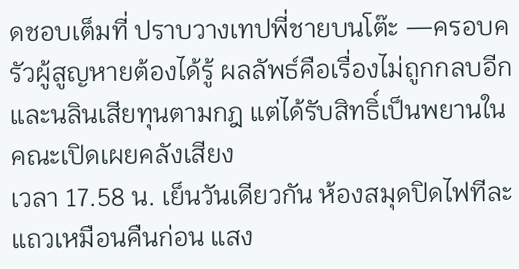ดชอบเต็มที่ ปราบวางเทปพี่ชายบนโต๊ะ —ครอบครัวผู้สูญหายต้องได้รู้ ผลลัพธ์คือเรื่องไม่ถูกกลบอีก และนลินเสียทุนตามกฎ แต่ได้รับสิทธิ์เป็นพยานในคณะเปิดเผยคลังเสียง
เวลา 17.58 น. เย็นวันเดียวกัน ห้องสมุดปิดไฟทีละแถวเหมือนคืนก่อน แสง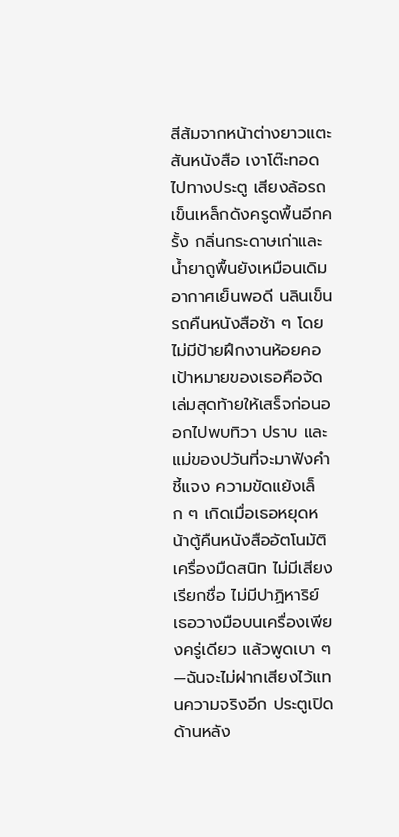สีส้มจากหน้าต่างยาวแตะสันหนังสือ เงาโต๊ะทอดไปทางประตู เสียงล้อรถเข็นเหล็กดังครูดพื้นอีกครั้ง กลิ่นกระดาษเก่าและน้ำยาถูพื้นยังเหมือนเดิม อากาศเย็นพอดี นลินเข็นรถคืนหนังสือช้า ๆ โดยไม่มีป้ายฝึกงานห้อยคอ เป้าหมายของเธอคือจัดเล่มสุดท้ายให้เสร็จก่อนออกไปพบทิวา ปราบ และแม่ของปวันที่จะมาฟังคำชี้แจง ความขัดแย้งเล็ก ๆ เกิดเมื่อเธอหยุดหน้าตู้คืนหนังสืออัตโนมัติ เครื่องมืดสนิท ไม่มีเสียงเรียกชื่อ ไม่มีปาฏิหาริย์ เธอวางมือบนเครื่องเพียงครู่เดียว แล้วพูดเบา ๆ —ฉันจะไม่ฝากเสียงไว้แทนความจริงอีก ประตูเปิดด้านหลัง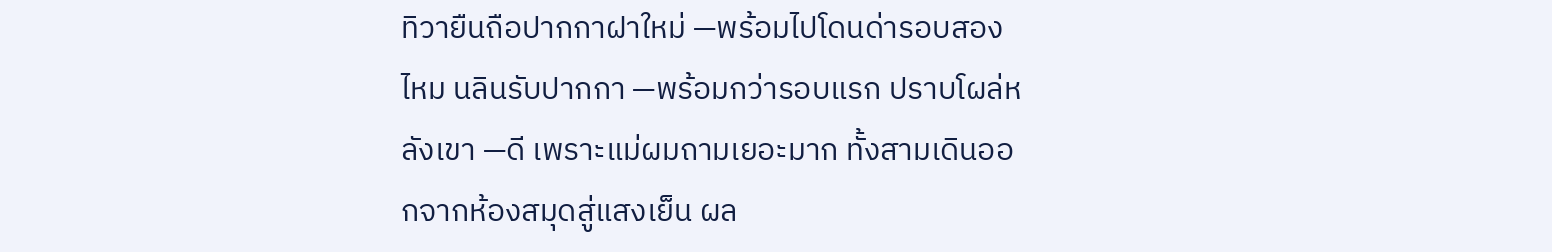ทิวายืนถือปากกาฝาใหม่ —พร้อมไปโดนด่ารอบสองไหม นลินรับปากกา —พร้อมกว่ารอบแรก ปราบโผล่หลังเขา —ดี เพราะแม่ผมถามเยอะมาก ทั้งสามเดินออกจากห้องสมุดสู่แสงเย็น ผล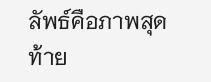ลัพธ์คือภาพสุดท้าย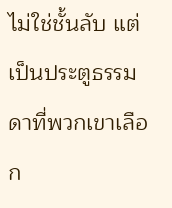ไม่ใช่ชั้นลับ แต่เป็นประตูธรรมดาที่พวกเขาเลือก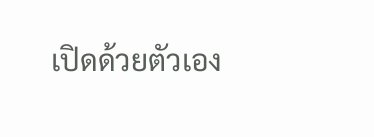เปิดด้วยตัวเอง